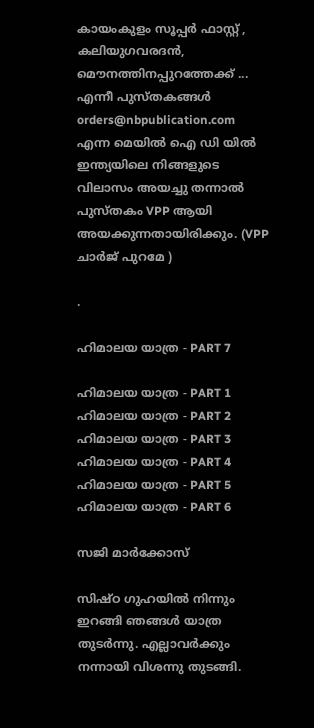കായംകുളം സൂപ്പര്‍ ഫാസ്റ്റ് , കലിയുഗവരദന്‍, മൌനത്തിനപ്പുറത്തേക്ക് ... എന്നീ പുസ്തകങ്ങള്‍ orders@nbpublication.com എന്ന മെയില്‍ ഐ ഡി യില്‍ ഇന്ത്യയിലെ നിങ്ങളുടെ വിലാസം അയച്ചു തന്നാല്‍ പുസ്തകം VPP ആയി അയക്കുന്നതായിരിക്കും. (VPP ചാര്‍ജ് പുറമേ )

.

ഹിമാലയ യാത്ര - PART 7

ഹിമാലയ യാത്ര - PART 1
ഹിമാലയ യാത്ര - PART 2
ഹിമാലയ യാത്ര - PART 3
ഹിമാലയ യാത്ര - PART 4
ഹിമാലയ യാത്ര - PART 5
ഹിമാലയ യാത്ര - PART 6

സജി മാര്‍ക്കോസ്

സിഷ്ഠ ഗുഹയില്‍ നിന്നും ഇറങ്ങി ഞങ്ങള്‍ യാത്ര തുടര്‍ന്നു. എല്ലാവര്‍ക്കും നന്നായി വിശന്നു തുടങ്ങി.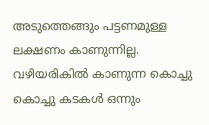അടുത്തെങ്ങും പട്ടണമുള്ള ലക്ഷണം കാണുന്നില്ല. വഴിയരികില്‍ കാണുന്ന കൊച്ചു കൊച്ചു കടകള്‍ ഒന്നും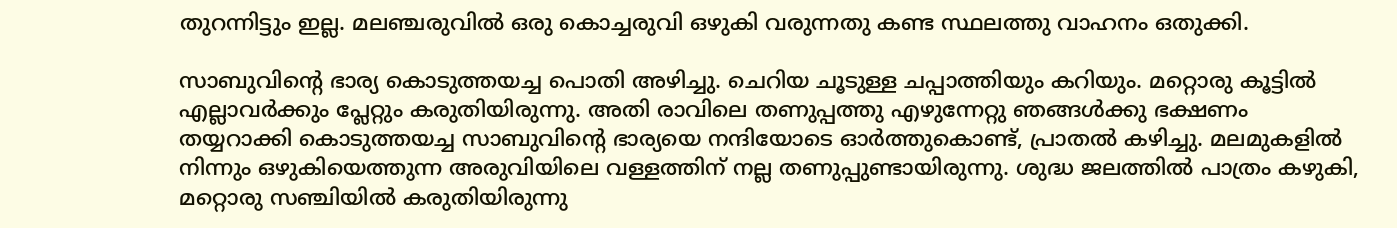തുറന്നിട്ടും ഇല്ല. മലഞ്ചരുവില്‍ ഒരു കൊച്ചരുവി ഒഴുകി വരുന്നതു കണ്ട സ്ഥലത്തു വാഹനം ഒതുക്കി.

സാബുവിന്റെ ഭാര്യ കൊടുത്തയച്ച പൊതി അഴിച്ചു. ചെറിയ ചൂടുള്ള ചപ്പാത്തിയും കറിയും. മറ്റൊരു കൂട്ടില്‍ എല്ലാവര്‍ക്കും പ്ലേറ്റും കരുതിയിരുന്നു. അതി രാവിലെ തണുപ്പത്തു എഴുന്നേറ്റു ഞങ്ങള്‍ക്കു ഭക്ഷണം തയ്യറാക്കി കൊടുത്തയച്ച സാബുവിന്റെ ഭാര്യയെ നന്ദിയോടെ ഓര്‍ത്തുകൊണ്ട്, പ്രാതല്‍ കഴിച്ചു. മലമുകളില്‍ നിന്നും ഒഴുകിയെത്തുന്ന അരുവിയിലെ വള്ളത്തിന് നല്ല തണുപ്പുണ്ടായിരുന്നു. ശുദ്ധ ജലത്തില്‍ പാത്രം കഴുകി, മറ്റൊരു സഞ്ചിയില്‍ കരുതിയിരുന്നു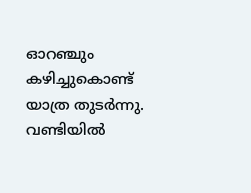ഓറഞ്ചും കഴിച്ചുകൊണ്ട് യാത്ര തുടര്‍ന്നു. വണ്ടിയില്‍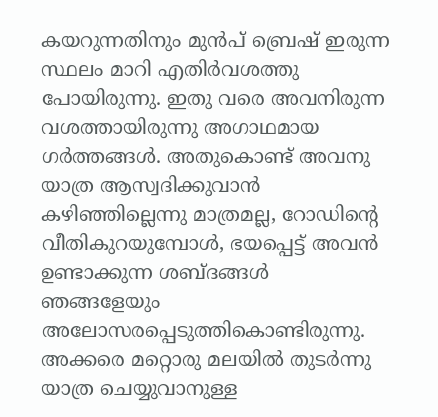കയറുന്നതിനും മുന്‍പ് ബ്രെഷ് ഇരുന്ന സ്ഥലം മാറി എതിര്‍വശത്തു പോയിരുന്നു. ഇതു വരെ അവനിരുന്ന വശത്തായിരുന്നു അഗാഥമായ ഗര്‍ത്തങ്ങള്‍. അതുകൊണ്ട് അവനു യാത്ര ആസ്വദിക്കുവാന്‍ കഴിഞ്ഞില്ലെന്നു മാത്രമല്ല, റോഡിന്റെ വീതികുറയുമ്പോള്‍, ഭയപ്പെട്ട് അവന്‍ ഉണ്ടാക്കുന്ന ശബ്ദങ്ങള്‍ ഞങ്ങളേയും അലോസരപ്പെടുത്തികൊണ്ടിരുന്നു. അക്കരെ മറ്റൊരു മലയില്‍ തുടര്‍ന്നു യാത്ര ചെയ്യുവാനുള്ള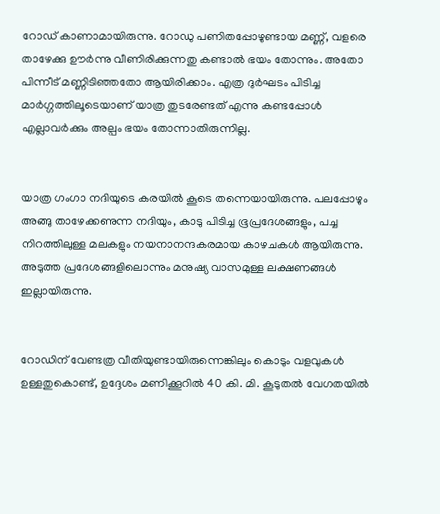റോഡ് കാണാമായിരുന്നു. റോഡു പണിതപ്പോഴുണ്ടായ മണ്ണ്, വളരെ താഴേക്കു ഊര്‍ന്നു വീണിരിക്കുന്നതു കണ്ടാല്‍ ഭയം തോന്നും. അതോ പിന്നീട് മണ്ണിടിഞ്ഞതോ ആയിരിക്കാം. എത്ര ദുര്‍ഘടം പിടിച്ച മാര്‍ഗ്ഗത്തിലൂടെയാണ് യാത്ര തുടരേണ്ടത് എന്നു കണ്ടപ്പോള്‍ എല്ലാവര്‍ക്കും അല്പം ഭയം തോന്നാതിരുന്നില്ല.


യാത്ര ഗംഗാ നദിയുടെ കരയില്‍ കൂടെ തന്നെയായിരുന്നു. പലപ്പോഴും അങ്ങു താഴേക്കണുന്ന നദിയും, കാടു പിടിച്ച ഭൂപ്രദേശങ്ങളും, പച്ച നിറത്തിലുള്ള മലകളും നയനാനന്ദകരമായ കാഴചകള്‍ ആയിരുന്നു. അടുത്ത പ്രദേശങ്ങളിലൊന്നും മനുഷ്യ വാസമുള്ള ലക്ഷണങ്ങള്‍ ഇല്ലായിരുന്നു.


റോഡിന് വേണ്ടത്ര വീതിയുണ്ടായിരുന്നെങ്കിലും കൊടും വളവുകള്‍ ഉള്ളതുകൊണ്ട്, ഉദ്ദേശം മണിക്കൂറില്‍ 40 കി. മി. കൂടുതല്‍ വേഗതയില്‍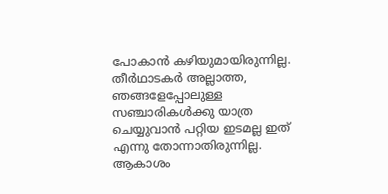പോകാന്‍ കഴിയുമായിരുന്നില്ല. തീര്‍ഥാടകര്‍ അല്ലാത്ത, ഞങ്ങളേപ്പോലുള്ള സഞ്ചാരികള്‍ക്കു യാത്ര ചെയ്യുവാന്‍ പറ്റിയ ഇടമല്ല ഇത് എന്നു തോന്നാതിരുന്നില്ല. ആകാശം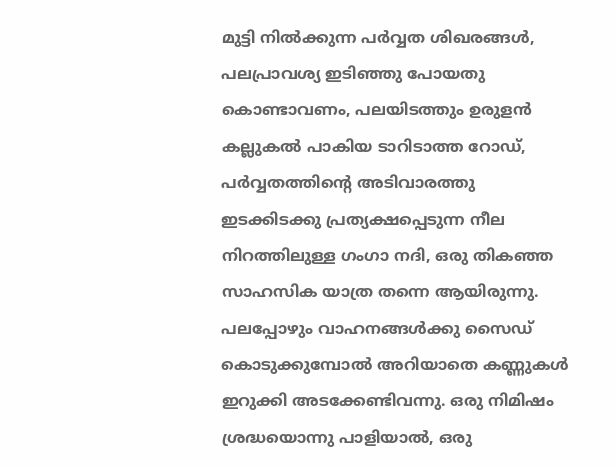മുട്ടി നില്‍ക്കുന്ന പര്‍വ്വത ശിഖരങ്ങള്‍, പലപ്രാവശ്യ ഇടിഞ്ഞു പോയതു കൊണ്ടാവണം, പലയിടത്തും ഉരുളന്‍ കല്ലുകല്‍ പാകിയ ടാറിടാത്ത റോഡ്, പര്‍വ്വതത്തിന്റെ അടിവാരത്തു ഇടക്കിടക്കു പ്രത്യക്ഷപ്പെടുന്ന നീല നിറത്തിലുള്ള ഗംഗാ നദി, ഒരു തികഞ്ഞ സാഹസിക യാത്ര തന്നെ ആയിരുന്നു. പലപ്പോഴും വാഹനങ്ങള്‍ക്കു സൈഡ് കൊടുക്കുമ്പോല്‍ അറിയാതെ കണ്ണുകള്‍ ഇറുക്കി അടക്കേണ്ടിവന്നു. ഒരു നിമിഷം ശ്രദ്ധയൊന്നു പാളിയാല്‍, ഒരു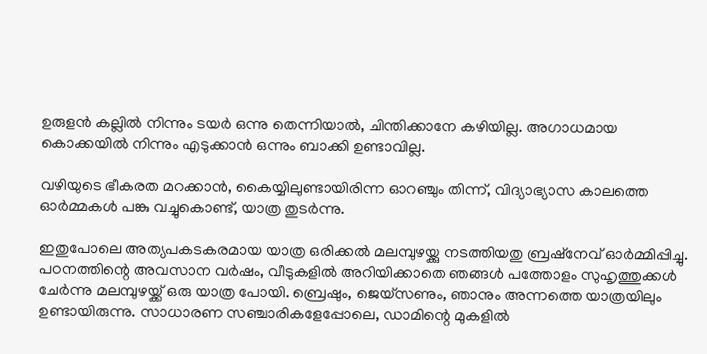ഉരുളന്‍ കല്ലില്‍ നിന്നും ടയര്‍ ഒന്നു തെന്നിയാല്‍, ചിന്തിക്കാനേ കഴിയില്ല. അഗാധമായ കൊക്കയില്‍ നിന്നും എടുക്കാന്‍ ഒന്നും ബാക്കി ഉണ്ടാവില്ല.

വഴിയുടെ ഭീകരത മറക്കാന്‍, കൈയ്യിലുണ്ടായിരിന്ന ഓറഞ്ചും തിന്ന്, വിദ്യാഭ്യാസ കാലത്തെ ഓര്‍മ്മകള്‍ പങ്കു വച്ചുകൊണ്ട്, യാത്ര തുടര്‍ന്നു.

ഇതുപോലെ അത്യപകടകരമായ യാത്ര ഒരിക്കല്‍ മലമ്പുഴയ്ക്കു നടത്തിയതു ബ്രഷ്നേവ് ഓര്‍മ്മിപ്പിച്ചു. പഠനത്തിന്റെ അവസാന വര്‍ഷം, വീടുകളില്‍ അറിയിക്കാതെ ഞങ്ങള്‍ പത്തോളം സുഹൃത്തുക്കള്‍ ചേര്‍ന്നു മലമ്പുഴയ്ക്ക് ഒരു യാത്ര പോയി. ബ്രെഷും, ജെയ്സണും, ഞാനും അന്നത്തെ യാത്രയിലും ഉണ്ടായിരുന്നു. സാധാരണ സഞ്ചാരികളേപ്പോലെ, ഡാമിന്റെ മുകളില്‍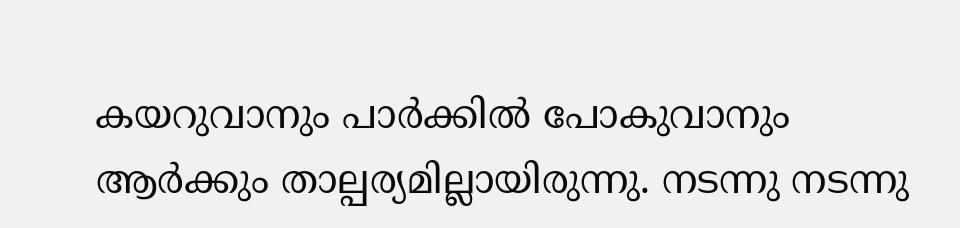കയറുവാനും പാര്‍ക്കില്‍ പോകുവാനും ആര്‍ക്കും താല്പര്യമില്ലായിരുന്നു. നടന്നു നടന്നു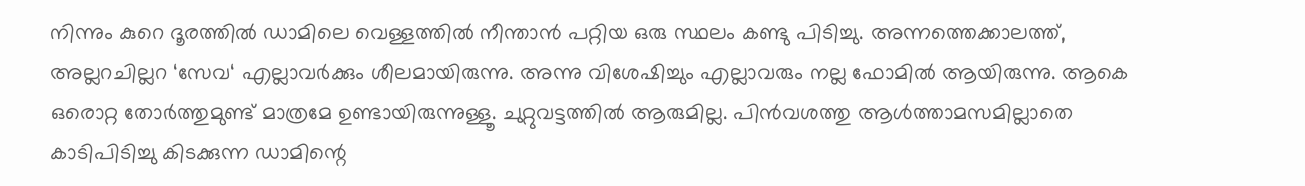നിന്നും കുറെ ദൂരത്തില്‍ ഡാമിലെ വെള്ളത്തില്‍ നീന്താന്‍ പറ്റിയ ഒരു സ്ഥലം കണ്ടു പിടിച്ചു. അന്നത്തെക്കാലത്ത്, അല്ലറചില്ലറ ‘സേവ‍‘ എല്ലാവര്‍ക്കും ശീലമായിരുന്നു. അന്നു വിശേഷിച്ചും എല്ലാവരും നല്ല ഫോമില്‍ ആയിരുന്നു. ആകെ ഒരൊറ്റ തോര്‍ത്തുമുണ്ട് മാത്രമേ ഉണ്ടായിരുന്നുള്ളൂ. ചുറ്റുവട്ടത്തില്‍ ആരുമില്ല. പിന്‍വശത്തു ആള്‍ത്താമസമില്ലാതെ കാടിപിടിച്ചു കിടക്കുന്ന ഡാമിന്റെ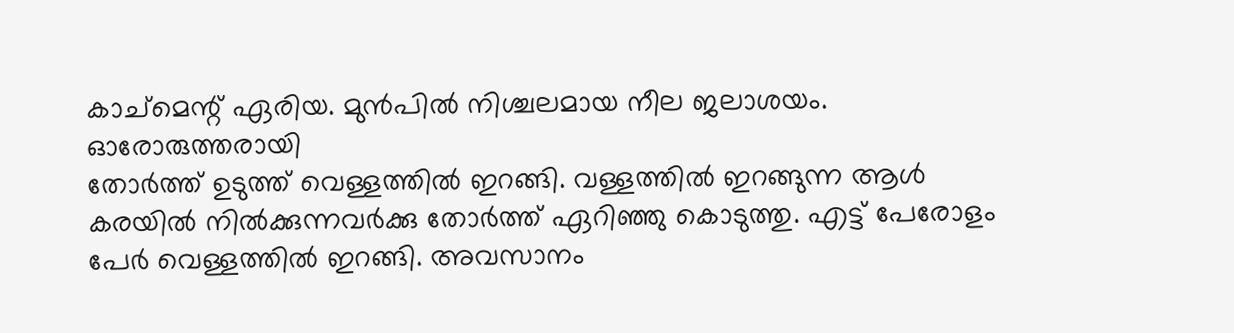കാച്മെന്റ് ഏരിയ. മുന്‍പില്‍ നിശ്ചലമായ നീല ജലാശയം. ഓരോരുത്തരായി
തോര്‍ത്ത്‌ ഉടുത്ത് വെള്ളത്തില്‍ ഇറങ്ങി. വള്ളത്തില്‍ ഇറങ്ങുന്ന ആള്‍ കരയില്‍ നില്‍ക്കുന്നവര്‍ക്കു തോര്‍ത്ത് ഏറിഞ്ഞു കൊടുത്തു. എട്ട് പേരോളം പേര്‍ വെള്ളത്തില്‍ ഇറങ്ങി. അവസാനം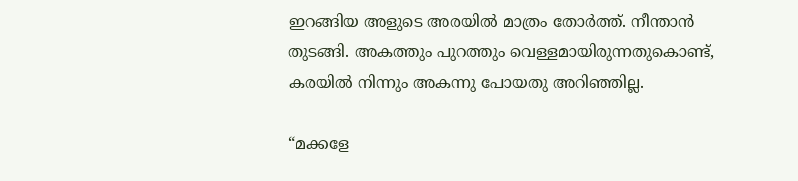ഇറങ്ങിയ അളുടെ അരയില്‍ മാത്രം തോര്‍ത്ത്. നീന്താന്‍ തുടങ്ങി. അകത്തും പുറത്തും വെള്ളമായിരുന്നതുകൊണ്ട്, കരയില്‍ നിന്നും അകന്നു പോയതു അറിഞ്ഞില്ല.

“മക്കളേ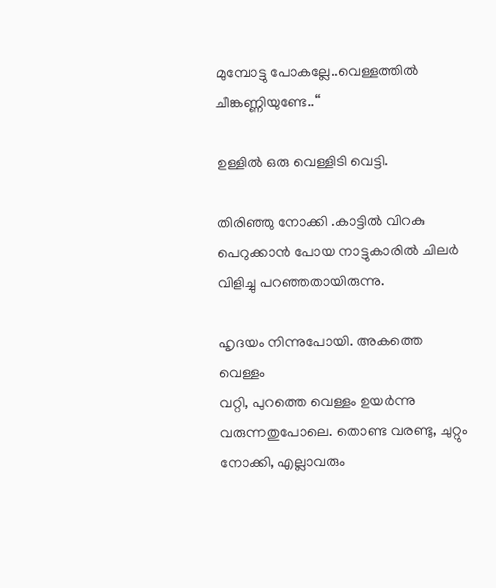മുമ്പോട്ടു പോകല്ലേ..വെള്ളത്തില്‍ ചീങ്കണ്ണിയുണ്ടേ..“

ഉള്ളില്‍ ഒരു വെള്ളിടി വെട്ടി.

തിരിഞ്ഞു നോക്കി .കാട്ടില്‍ വിറകു പെറുക്കാന്‍ പോയ നാട്ടുകാരില്‍ ചിലര്‍ വിളിച്ചു പറഞ്ഞതായിരുന്നു.

ഹൃദയം നിന്നുപോയി. അകത്തെ വെള്ളം
വറ്റി, പുറത്തെ വെള്ളം ഉയര്‍ന്നു വരുന്നതുപോലെ. തൊണ്ട വരണ്ടു, ചുറ്റും നോക്കി, എല്ലാവരും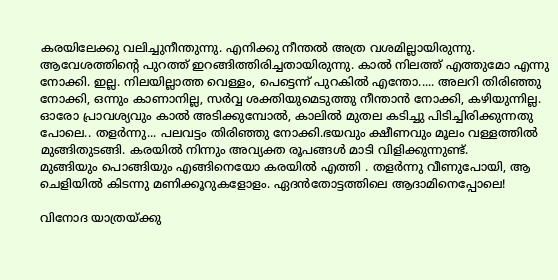കരയിലേക്കു വലിച്ചുനീന്തുന്നു. എനിക്കു നീന്തല്‍ അത്ര വശമില്ലായിരുന്നു. ആവേശത്തിന്റെ പുറത്ത് ഇറങ്ങിത്തിരിച്ചതായിരുന്നു. കാല്‍ നിലത്ത് എത്തുമോ എന്നു നോക്കി. ഇല്ല. നിലയില്ലാത്ത വെള്ളം, പെട്ടെന്ന് പുറകില്‍ എന്തോ..... അലറി തിരിഞ്ഞു നോക്കി, ഒന്നും കാണാനില്ല, സര്‍വ്വ ശക്തിയുമെടുത്തു നീന്താന്‍ നോക്കി, കഴിയുന്നില്ല. ഓരോ പ്രാവശ്യവും കാല്‍ അടിക്കുമ്പോല്‍, കാലില്‍ മുതല കടിച്ചു പിടിച്ചിരിക്കുന്നതു പോലെ.. തളര്‍ന്നു... പലവട്ടം തിരിഞ്ഞു നോക്കി.ഭയവും ക്ഷീണവും മൂലം വള്ളത്തില്‍ മുങ്ങിതുടങ്ങി. കരയില്‍ നിന്നും അവ്യക്ത രൂപങ്ങള്‍ മാടി വിളിക്കുന്നുണ്ട്.
മുങ്ങിയും പൊങ്ങിയും എങ്ങിനെയോ കരയില്‍ എത്തി . തളര്‍ന്നു വീണുപോയി, ആ ചെളിയില്‍ കിടന്നു മണിക്കൂറുകളോളം. ഏദന്‍‌തോട്ടത്തിലെ ആദാമിനെപ്പോലെ!

വിനോദ യാത്രയ്ക്കു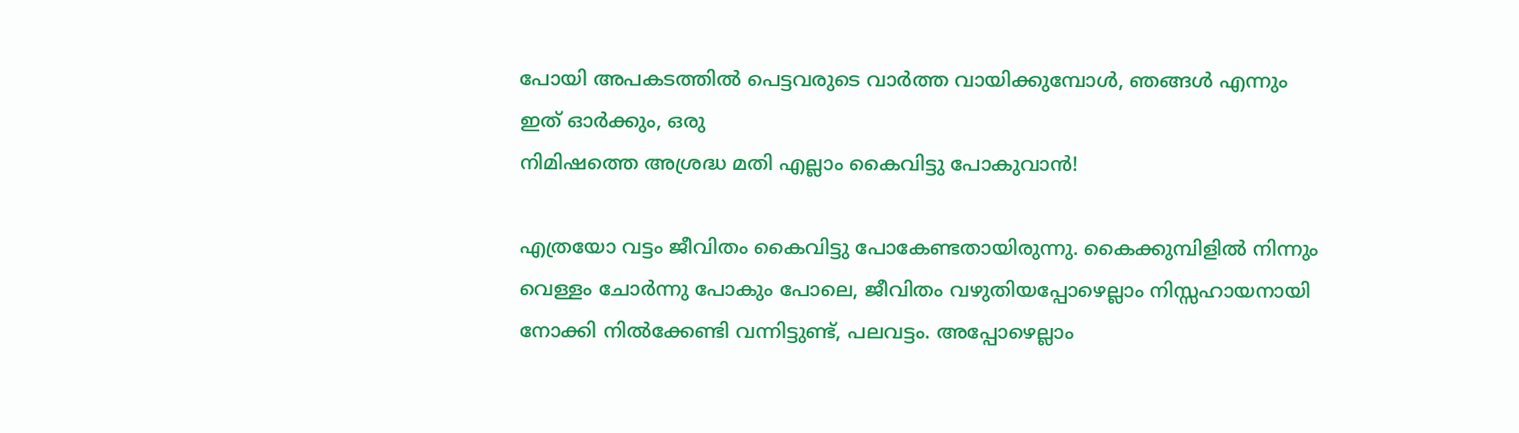പോയി അപകടത്തില്‍ പെട്ടവരുടെ വാര്‍ത്ത വായിക്കുമ്പോള്‍, ഞങ്ങള്‍ എന്നും ഇത് ഓര്‍ക്കും, ഒരു
നിമിഷത്തെ അശ്രദ്ധ മതി എല്ലാം കൈവിട്ടു പോകുവാന്‍!

എത്രയോ വട്ടം ജീവിതം കൈവിട്ടു പോകേണ്ടതായിരുന്നു. കൈക്കുമ്പിളില്‍ നിന്നും വെള്ളം ചോര്‍ന്നു പോകും പോലെ, ജീവിതം വഴുതിയപ്പോഴെല്ലാം നിസ്സഹായനായി നോക്കി നില്‍ക്കേണ്ടി വന്നിട്ടുണ്ട്, പലവട്ടം. അപ്പോഴെല്ലാം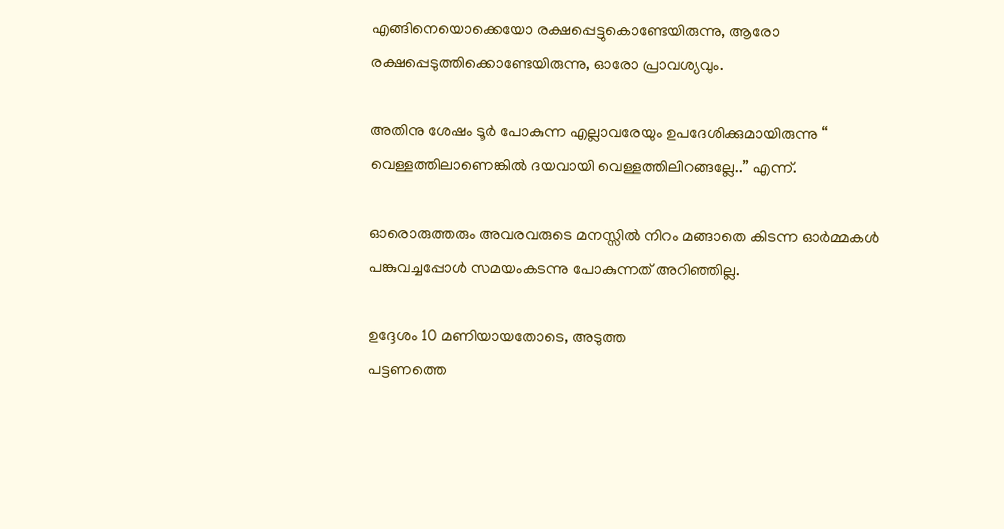എങ്ങിനെയൊക്കെയോ രക്ഷപ്പെട്ടുകൊണ്ടേയിരുന്നു, ആരോ രക്ഷപ്പെടുത്തിക്കൊണ്ടേയിരുന്നു, ഓരോ പ്രാവശ്യവും.

അതിനു ശേഷം ടൂര്‍ പോകുന്ന എല്ലാവരേയും ഉപദേശിക്കുമായിരുന്നു “ വെള്ളത്തിലാണെങ്കില്‍ ദയവായി വെള്ളത്തിലിറങ്ങല്ലേ..” എന്ന്.

ഓരൊരുത്തരും അവരവരുടെ മനസ്സില്‍ നിറം മങ്ങാതെ കിടന്ന ഓര്‍മ്മകള്‍ പങ്കുവച്ചപ്പോള്‍ സമയംകടന്നു പോകുന്നത് അറിഞ്ഞില്ല.

ഉദ്ദേശം 10 മണിയായതോടെ, അടുത്ത
പട്ടണത്തെ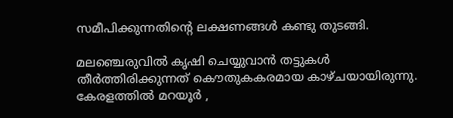സമീപിക്കുന്നതിന്റെ ലക്ഷണങ്ങള്‍ കണ്ടു തുടങ്ങി.

മലഞ്ചെരുവില്‍ കൃഷി ചെയ്യുവാന്‍ തട്ടുകള്‍ തീര്‍ത്തിരിക്കുന്നത് കൌതുകകരമായ കാഴ്ചയായിരുന്നു. കേരളത്തില്‍ മറയൂര്‍ ,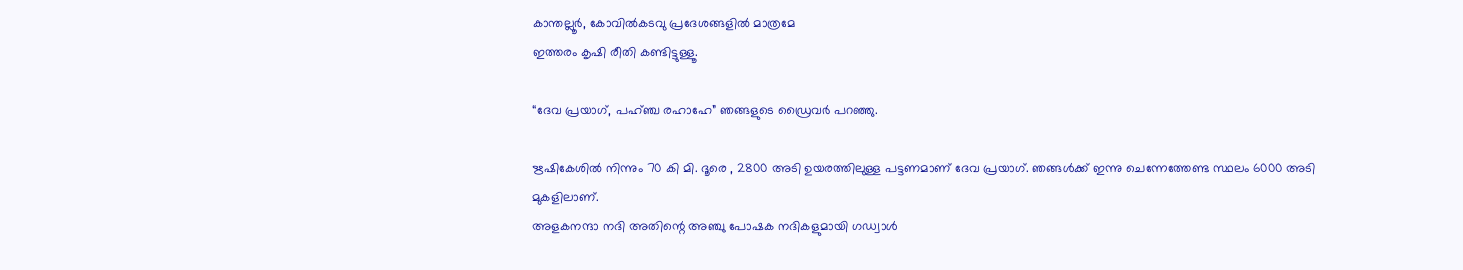കാന്തല്ലൂര്‍, കോവില്‍കടവു പ്രദേശങ്ങളില്‍ മാത്രമേ
ഇത്തരം കൃഷി രീതി കണ്ടിട്ടുള്ളൂ.

“ദേവ പ്രയാഗ്, പഹ്ഞ്ച രഹാഹേ” ഞങ്ങളുടെ ഡ്രൈവര്‍ പറഞ്ഞു.

ഋഷികേശില്‍ നിന്നും 70 കി മി. ദൂരെ , 2800 അടി ഉയരത്തിലുള്ള പട്ടണമാണ് ദേവ പ്രയാഗ്. ഞങ്ങള്‍ക്ക് ഇന്നു ചെന്നേത്തേണ്ട സ്ഥലം 6000 അടി മുകളിലാണ്.
അളകനന്ദാ നദി അതിന്റെ അഞ്ചു പോഷക നദികളുമായി ഗഡ്വാള്‍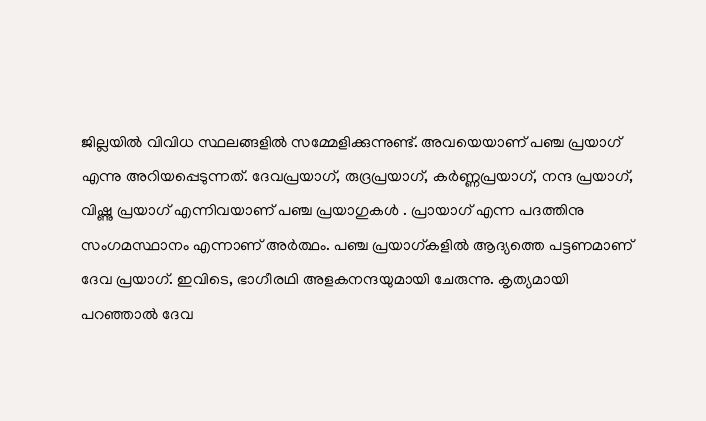ജില്ലയില്‍ വിവിധ സ്ഥലങ്ങളില്‍ സമ്മേളിക്കുന്നുണ്ട്. അവയെയാണ് പഞ്ച പ്രയാഗ് എന്നു അറിയപ്പെടുന്നത്. ദേവപ്രയാഗ്, രുദ്രപ്രയാഗ്, കര്‍‌ണ്ണപ്രയാഗ്, നന്ദ പ്രയാഗ്, വിഷ്ണു പ്രയാഗ് എന്നിവയാണ് പഞ്ച പ്രയാഗുകള്‍ . പ്രായാഗ് എന്ന പദത്തിനു സംഗമസ്ഥാനം എന്നാണ് അര്‍ത്ഥം. പഞ്ച പ്രയാഗ്കളില്‍ ആദ്യത്തെ പട്ടണമാണ് ദേവ പ്രയാഗ്. ഇവിടെ, ഭാഗീരഥി അളകനന്ദയുമായി ചേരുന്നു. കൃത്യമായി പറഞ്ഞാല്‍ ദേവ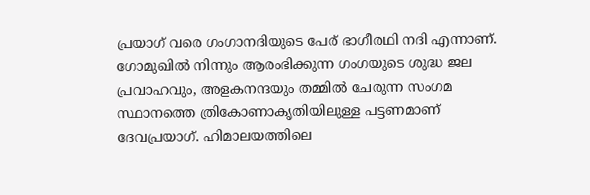പ്രയാഗ് വരെ ഗംഗാനദിയുടെ പേര് ഭാഗീരഥി നദി എന്നാണ്. ഗോമുഖില്‍ നിന്നും ആരംഭിക്കുന്ന ഗംഗയുടെ ശുദ്ധ ജല പ്രവാഹവും, അളകനന്ദയും തമ്മില്‍ ചേരുന്ന സംഗമ സ്ഥാനത്തെ ത്രികോണാകൃതിയിലുള്ള പട്ടണമാണ് ദേവപ്രയാഗ്. ഹിമാലയത്തിലെ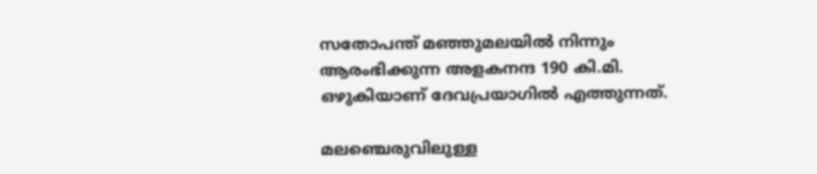സതോപന്ത് മഞ്ഞുമലയില്‍ നിന്നും ആരംഭിക്കുന്ന അളകനന്ദ 190 കി.മി. ഒഴുകിയാണ് ദേവപ്രയാഗില്‍ എത്തുന്നത്.

മലഞ്ചെരുവിലുള്ള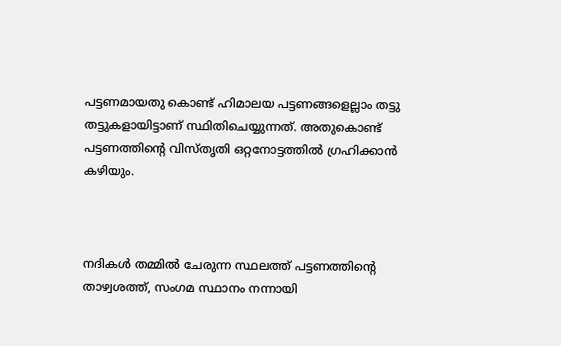പട്ടണമായതു കൊണ്ട് ഹിമാലയ പട്ടണങ്ങളെല്ലാം തട്ടു തട്ടുകളായിട്ടാണ് സ്ഥിതിചെയ്യുന്നത്. അതുകൊണ്ട് പട്ടണത്തിന്റെ വിസ്തൃതി ഒറ്റനോട്ടത്തില്‍ ഗ്രഹിക്കാന്‍ കഴിയും.



നദികള്‍ തമ്മില്‍ ചേരുന്ന സ്ഥലത്ത് പട്ടണത്തിന്റെ താഴ്വശത്ത്, സംഗമ സ്ഥാനം നന്നായി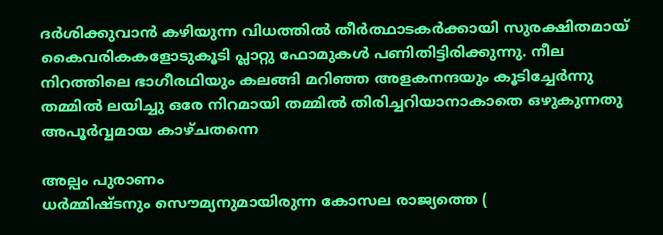ദര്‍ശിക്കുവാന്‍ കഴിയുന്ന വിധത്തില്‍ തീര്‍ത്ഥാടകര്‍ക്കായി സുരക്ഷിതമായ് കൈവരിക‍കളോടുകൂടി പ്ലാറ്റു ഫോമുകള്‍ പണിതിട്ടിരിക്കുന്നു. നീല നിറത്തിലെ ഭാഗീരഥിയും കലങ്ങി മറിഞ്ഞ അളകനന്ദയും കൂടിച്ചേര്‍ന്നു തമ്മില്‍ ലയിച്ചു ഒരേ നിറമായി തമ്മില്‍ തിരിച്ചറിയാനാകാതെ ഒഴുകുന്നതു അപൂര്‍വ്വമായ കാഴ്ചതന്നെ

അല്പം പുരാണം
ധര്‍മ്മിഷ്ടനും സൌമ്യനുമായിരുന്ന കോസല രാജ്യത്തെ (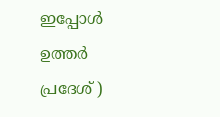ഇപ്പോള്‍ ഉത്തര്‍ പ്രദേശ് )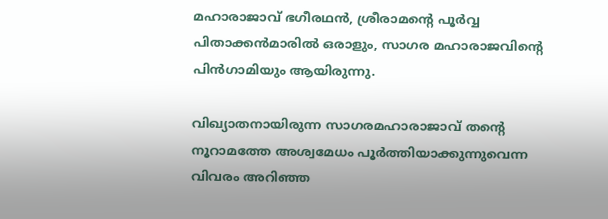മഹാരാജാവ് ഭഗീരഥന്‍, ശ്രീരാമന്റെ പൂര്‍വ്വ പിതാക്കന്‍മാരില്‍ ഒരാളും, സാഗര മഹാരാജവിന്റെ പിന്‍‌ഗാമിയും ആയിരുന്നു.

വിഖ്യാതനായിരുന്ന സാഗരമഹാരാജാവ് തന്റെ നൂറാമത്തേ അശ്വമേധം പൂര്‍ത്തിയാക്കുന്നുവെന്ന വിവരം അറിഞ്ഞ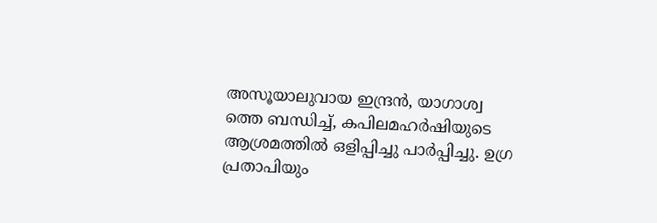അസൂയാലുവായ ഇന്ദ്രന്‍, യാഗാശ്വ
ത്തെ ബന്ധിച്ച്, കപിലമഹര്‍ഷിയുടെ ആശ്രമത്തില്‍ ഒളിപ്പിച്ചു പാര്‍പ്പിച്ചു. ഉഗ്ര പ്രതാപിയും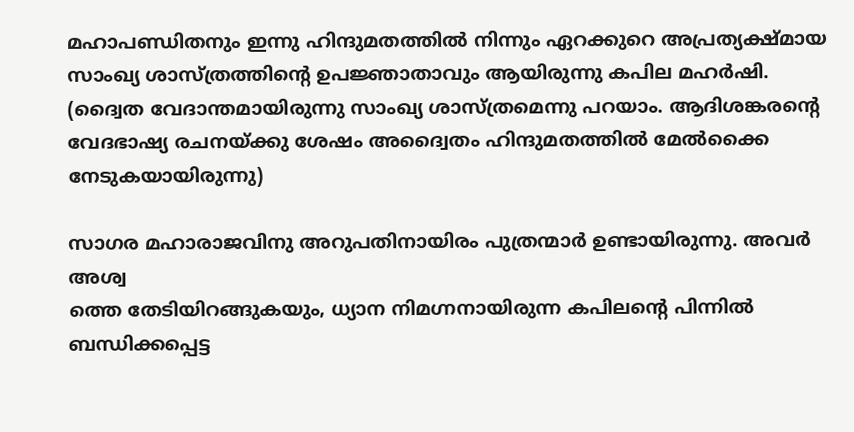മഹാപണ്ഡിതനും ഇന്നു ഹിന്ദുമതത്തില്‍ നിന്നും ഏറക്കുറെ അപ്രത്യക്ഷ്മായ സാംഖ്യ ശാസ്ത്രത്തിന്റെ ഉപജ്ഞാതാവും ആയിരുന്നു കപില മഹര്‍ഷി. (ദ്വൈത വേദാന്തമായിരുന്നു സാംഖ്യ ശാസ്ത്രമെന്നു പറയാം. ആദിശങ്കരന്റെ വേദഭാഷ്യ രചനയ്ക്കു ശേഷം അദ്വൈതം ഹിന്ദുമതത്തില്‍ മേല്‍ക്കൈ നേടുകയായിരുന്നു)

സാഗര മഹാരാജവിനു അറുപതിനായിരം പുത്രന്മാര്‍ ഉണ്ടായിരുന്നു. അവര്‍ അശ്വ
ത്തെ തേടിയിറങ്ങുകയും, ധ്യാന നിമഗ്നനായിരുന്ന കപിലന്റെ പിന്നില്‍ ബന്ധിക്കപ്പെട്ട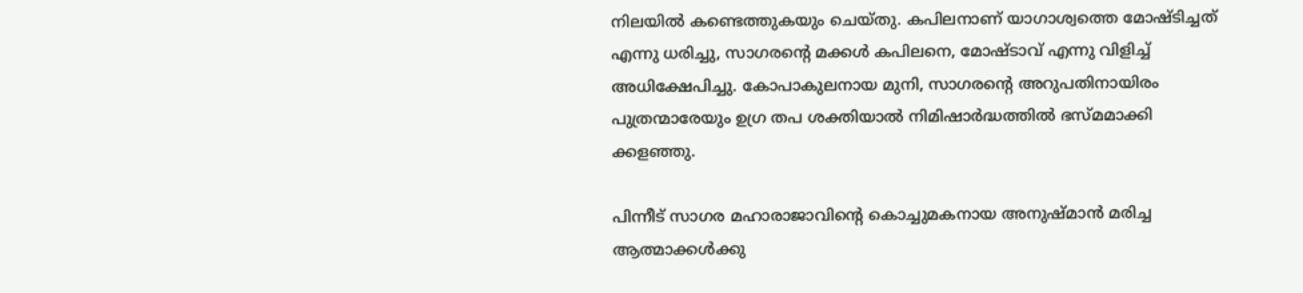നിലയില്‍ കണ്ടെത്തുകയും ചെയ്തു. കപിലനാണ് യാഗാശ്വത്തെ മോഷ്ടിച്ചത് എന്നു ധരിച്ചു, സാഗരന്റെ മക്കള്‍ കപിലനെ, മോഷ്ടാവ് എന്നു വിളിച്ച് അധിക്ഷേപിച്ചു. കോപാകുലനായ മുനി, സാഗരന്റെ അറുപതിനായിരം പുത്രന്മാരേയും ഉഗ്ര തപ ശക്തിയാല്‍ നിമിഷാര്‍ദ്ധത്തില്‍ ഭസ്മമാക്കി ക്കളഞ്ഞു.

പിന്നീട് സാഗര മഹാരാജാവിന്റെ കൊച്ചുമകനായ അനുഷ്മാന്‍ മരിച്ച ആത്മാക്കള്‍ക്കു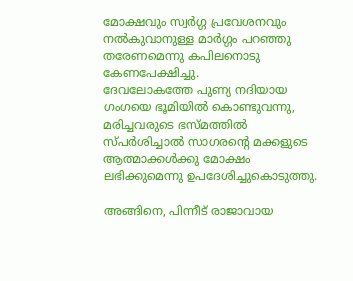മോക്ഷവും സ്വര്‍ഗ്ഗ പ്രവേശനവും
നല്‍കുവാനുള്ള മാര്‍ഗ്ഗം പറഞ്ഞു തരേണമെന്നു കപിലനൊടു കേണപേക്ഷിച്ചു.
ദേവലോകത്തേ പുണ്യ നദിയായ
ഗംഗയെ ഭൂമിയില്‍ കൊണ്ടുവന്നു, മരിച്ചവരുടെ ഭസ്മത്തില്‍ സ്പര്‍ശിച്ചാല്‍ സാഗരന്റെ മക്കളുടെ ആത്മാക്കള്‍ക്കു മോക്ഷം ലഭിക്കുമെന്നു ഉപദേശിച്ചുകൊടുത്തു.

അങ്ങിനെ, പിന്നീട് രാജാവായ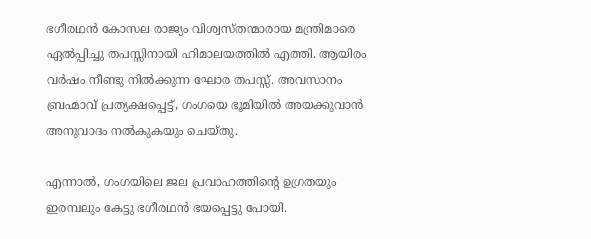ഭഗീരഥന്‍ കോസല രാജ്യം വിശ്വസ്തന്മാരായ മന്ത്രിമാരെ ഏല്‍പ്പിച്ചു തപസ്സിനായി ഹിമാലയത്തില്‍ എത്തി. ആയിരം വര്‍ഷം നീണ്ടു നില്‍ക്കുന്ന ഘോര തപസ്സ്. അവസാനം ബ്രഹ്മാവ് പ്രത്യക്ഷപ്പെട്ട്, ഗംഗയെ ഭൂമിയില്‍ അയക്കുവാന്‍ അനുവാദം നല്‍കുകയും ചെയ്തു.

എന്നാല്‍, ഗംഗയിലെ ജല പ്രവാഹത്തിന്റെ ഉഗ്രതയും ഇരമ്പലും കേട്ടു ഭഗീരഥന്‍ ഭയപ്പെട്ടു പോയി.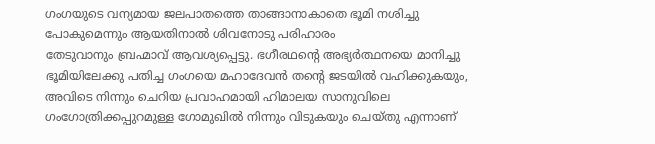ഗംഗയുടെ വന്യമായ ജലപാതത്തെ താങ്ങാനാകാതെ ഭൂമി നശിച്ചു പോകുമെന്നും ആയതിനാല്‍ ശിവനോടു പരിഹാരം
തേടുവാനും ബ്രഹ്മാവ് ആവശ്യപ്പെട്ടു. ഭഗീരഥന്റെ അഭ്യര്‍ത്ഥനയെ മാനിച്ചു ഭൂമിയിലേക്കു പതിച്ച ഗംഗയെ മഹാദേവന്‍ തന്റെ ജടയില്‍ വഹിക്കുകയും, അവിടെ നിന്നും ചെറിയ പ്രവാഹമായി ഹിമാലയ സാനുവിലെ ഗംഗോത്രിക്കപ്പുറമുള്ള ഗോമുഖില്‍ നിന്നും വിടുകയും ചെയ്തു എന്നാണ്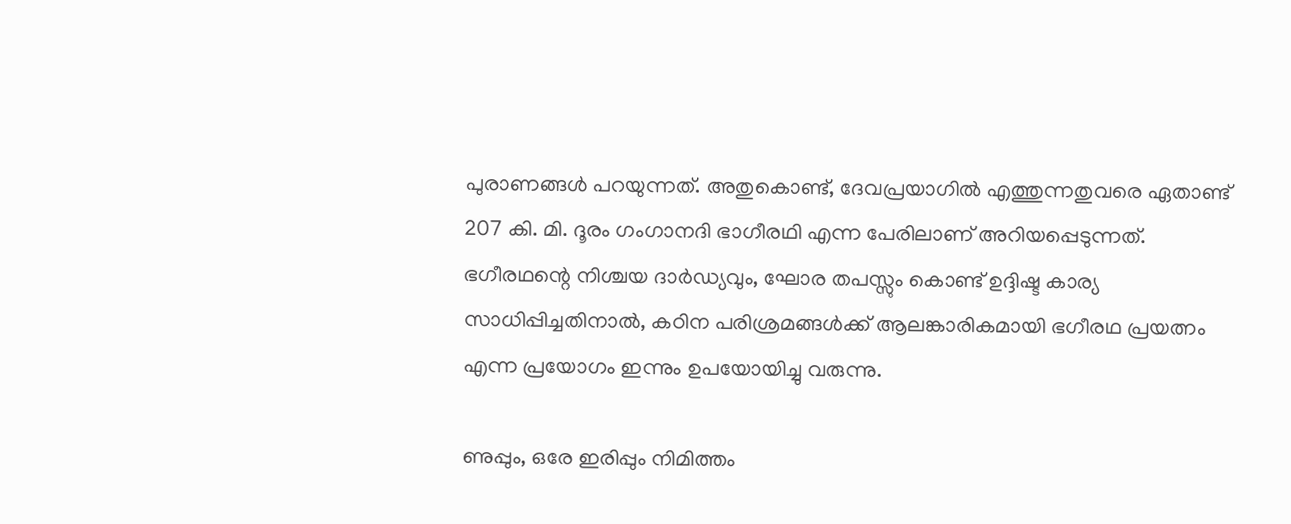പുരാണങ്ങള്‍ പറയുന്നത്. അതുകൊണ്ട്, ദേവപ്രയാഗില്‍ എത്തുന്നതുവരെ ഏതാണ്ട് 207 കി. മി. ദൂരം ഗംഗാനദി ഭാഗീരഥി എന്ന പേരിലാണ് അറിയപ്പെടുന്നത്. ഭഗീരഥന്റെ നിശ്ചയ ദാര്‍ഡ്യവും, ഘോര തപസ്സും കൊണ്ട് ഉദ്ദിഷ്ട കാര്യ സാധിപ്പിച്ചതിനാല്‍, കഠിന പരിശ്രമങ്ങള്‍ക്ക് ആലങ്കാരികമായി ഭഗീരഥ പ്രയത്നം എന്ന പ്രയോഗം ഇന്നും ഉപയോയിച്ചു വരുന്നു.

ണുപ്പും, ഒരേ ഇരിപ്പും നിമിത്തം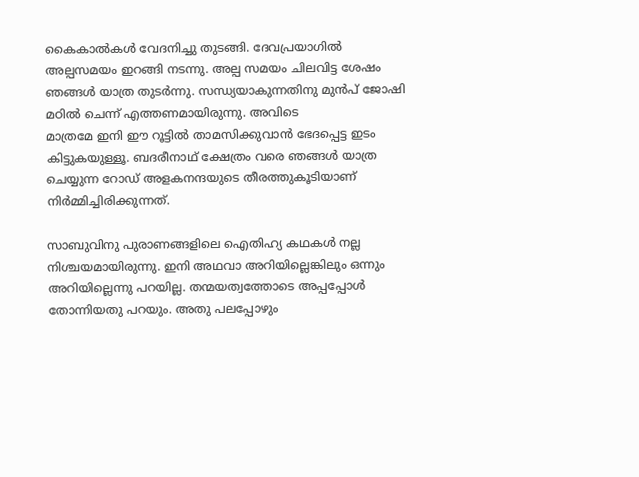കൈകാല്‍കള്‍ വേദനിച്ചു തുടങ്ങി. ദേവപ്രയാഗില്‍ അല്പസമയം ഇറങ്ങി നടന്നു. അല്പ സമയം ചിലവിട്ട ശേഷം ഞങ്ങള്‍ യാത്ര തുടര്‍ന്നു. സന്ധ്യയാകുന്നതിനു മുന്‍പ് ജോഷി മഠില്‍ ചെന്ന് എത്തണമായിരുന്നു. അവിടെ
മാത്രമേ ഇനി ഈ റൂട്ടില്‍ താമസിക്കുവാന്‍ ഭേദപ്പെട്ട ഇടം കിട്ടുകയുള്ളൂ. ബദരീനാഥ് ക്ഷേത്രം വരെ ഞങ്ങള്‍ യാത്ര ചെയ്യുന്ന റോഡ് അളകനന്ദയുടെ തീരത്തുകൂടിയാണ് നിര്‍മ്മിച്ചിരിക്കുന്നത്.

സാബുവിനു പുരാണങ്ങളിലെ ഐതിഹ്യ കഥകള്‍ നല്ല നിശ്ചയമായിരുന്നു. ഇനി അഥവാ അറിയില്ലെങ്കിലും ഒന്നും അറിയില്ലെന്നു പറയില്ല. തന്മയത്വത്തോടെ അപ്പപ്പോള്‍ തോന്നിയതു പറയും. അതു പലപ്പോഴും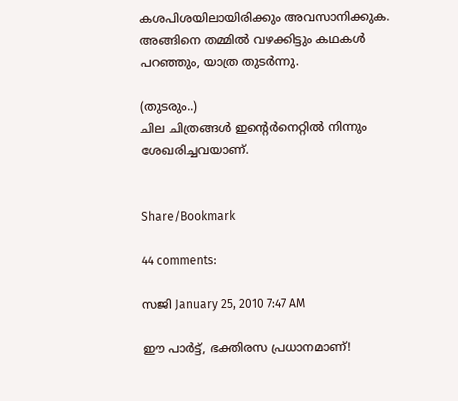കശപിശയിലായിരിക്കും അവസാനിക്കുക. അങ്ങിനെ തമ്മില്‍ വഴക്കിട്ടും കഥകള്‍ പറഞ്ഞും, യാത്ര തുടര്‍ന്നു.

(തുടരും..)
ചില ചിത്രങ്ങള്‍ ഇന്റെര്‍നെറ്റില്‍ നിന്നും ശേഖരിച്ചവയാണ്.


Share/Bookmark

44 comments:

സജി January 25, 2010 7:47 AM

ഈ പാര്‍ട്ട്, ഭക്തിരസ പ്രധാനമാണ്!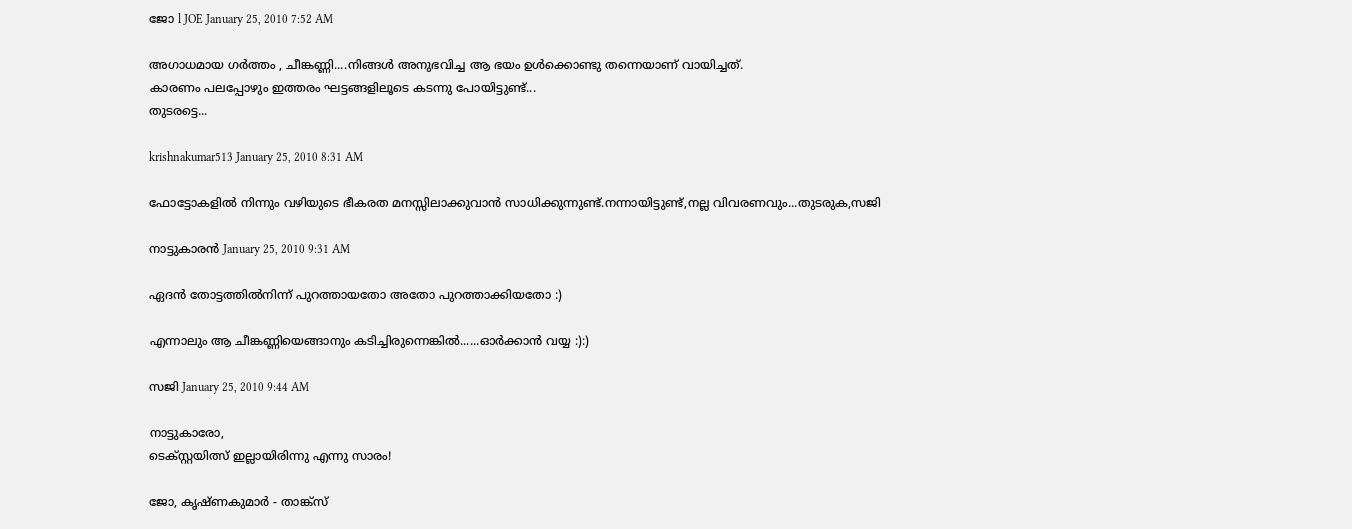ജോ l JOE January 25, 2010 7:52 AM

അഗാധമായ ഗര്‍ത്തം , ചീങ്കണ്ണി....നിങ്ങള്‍ അനുഭവിച്ച ആ ഭയം ഉള്‍ക്കൊണ്ടു തന്നെയാണ് വായിച്ചത്.
കാരണം പലപ്പോഴും ഇത്തരം ഘട്ടങ്ങളിലൂടെ കടന്നു പോയിട്ടുണ്ട്...
തുടരട്ടെ...

krishnakumar513 January 25, 2010 8:31 AM

ഫോട്ടോകളില്‍ നിന്നും വഴിയുടെ ഭീകരത മനസ്സിലാക്കുവാന്‍ സാധിക്കുന്നുണ്ട്.നന്നായിട്ടുണ്ട്,നല്ല വിവരണവും...തുടരുക,സജി

നാട്ടുകാരന്‍ January 25, 2010 9:31 AM

ഏദന്‍ തോട്ടത്തില്‍നിന്ന് പുറത്തായതോ അതോ പുറത്താക്കിയതോ :)

എന്നാലും ആ ചീങ്കണ്ണിയെങ്ങാനും കടിച്ചിരുന്നെങ്കില്‍......ഓര്‍ക്കാന്‍ വയ്യ :):)

സജി January 25, 2010 9:44 AM

നാട്ടുകാരോ,
ടെക്സ്റ്റയിത്സ് ഇല്ലായിരിന്നു എന്നു സാരം!

ജോ, കൃഷ്ണകുമാര്‍ - താങ്ക്സ്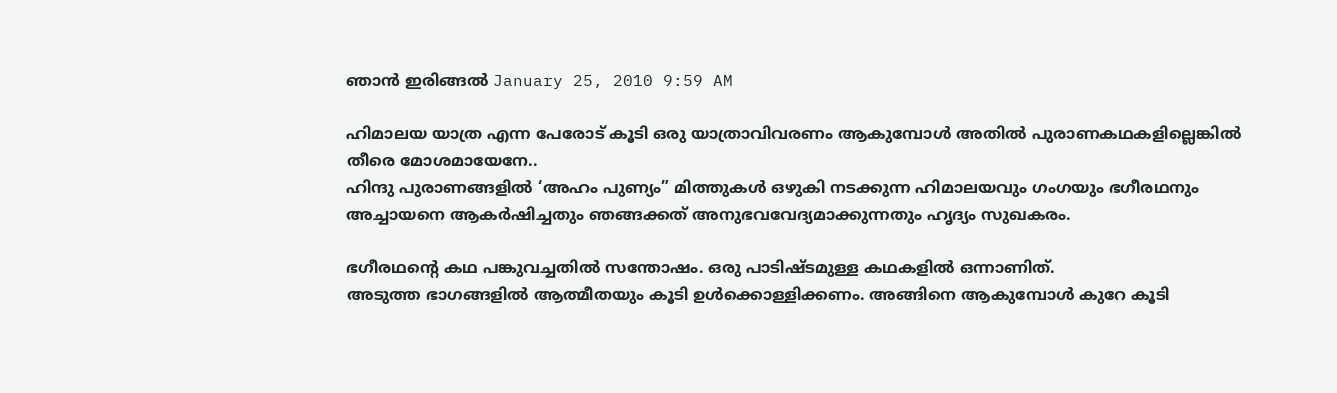ഞാന്‍ ഇരിങ്ങല്‍ January 25, 2010 9:59 AM

ഹിമാലയ യാത്ര എന്ന പേരോട് കൂടി ഒരു യാത്രാവിവരണം ആകുമ്പോള്‍ അതില്‍ പുരാണകഥകളില്ലെങ്കില്‍ തീരെ മോശമായേനേ..
ഹിന്ദു പുരാണങ്ങളില്‍ ‘അഹം പുണ്യം” മിത്തുകള്‍ ഒഴുകി നടക്കുന്ന ഹിമാലയവും ഗംഗയും ഭഗീരഥനും അച്ചായനെ ആകര്‍ഷിച്ചതും ഞങ്ങക്കത് അനുഭവവേദ്യമാക്കുന്നതും ഹൃദ്യം സുഖകരം.

ഭഗീരഥന്‍റെ കഥ പങ്കുവച്ചതില്‍ സന്തോഷം. ഒരു പാടിഷ്ടമുള്ള കഥകളില്‍ ഒന്നാണിത്.
അടുത്ത ഭാഗങ്ങളില്‍ ആത്മീതയും കൂടി ഉള്‍ക്കൊള്ളിക്കണം. അങ്ങിനെ ആകുമ്പോള്‍ കുറേ കൂടി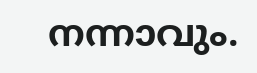നന്നാവും.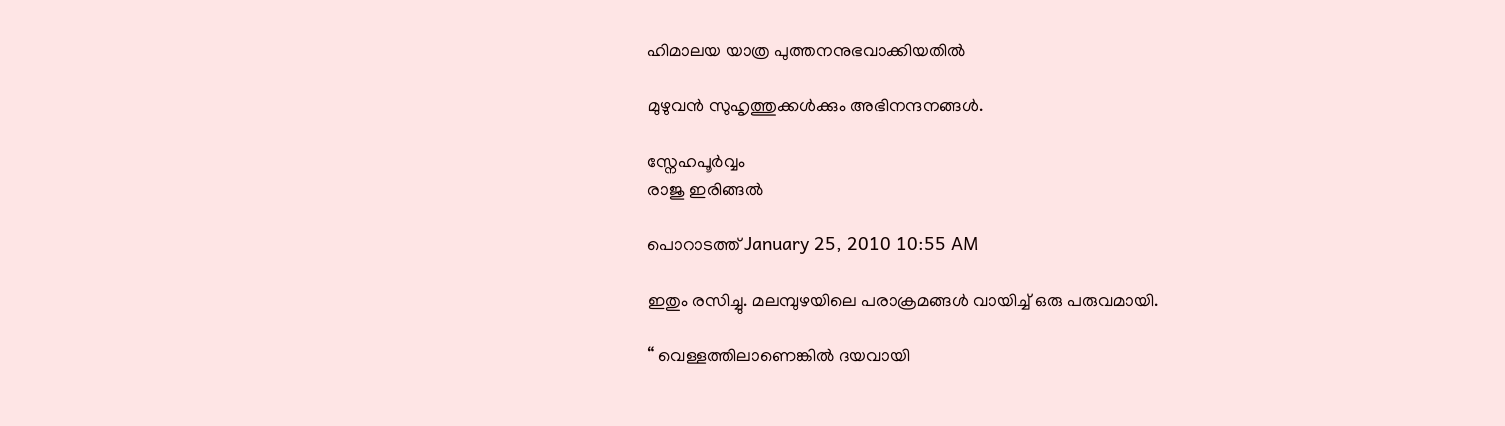ഹിമാലയ യാത്ര പുത്തനനുഭവാക്കിയതില്‍

മുഴുവന്‍ സുഹൃത്തുക്കള്‍ക്കും അഭിനന്ദനങ്ങള്‍.

സ്നേഹപൂര്‍വ്വം
രാജു ഇരിങ്ങല്‍

പൊറാടത്ത് January 25, 2010 10:55 AM

ഇതും രസിച്ചു. മലമ്പുഴയിലെ പരാക്രമങ്ങൾ വായിച്ച് ഒരു പരുവമായി.

“ വെള്ളത്തിലാണെങ്കില്‍ ദയവായി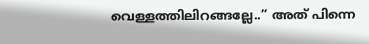വെള്ളത്തിലിറങ്ങല്ലേ..” അത് പിന്നെ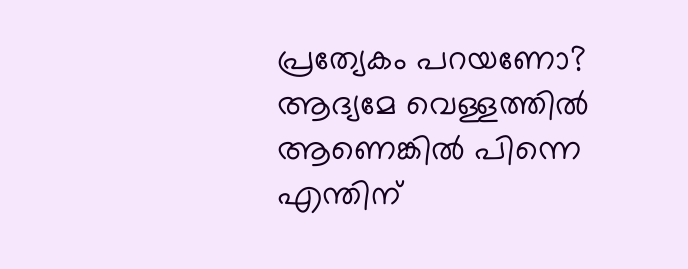പ്രത്യേകം പറയണോ? ആദ്യമേ വെള്ളത്തിൽ ആണെങ്കിൽ പിന്നെ എന്തിന്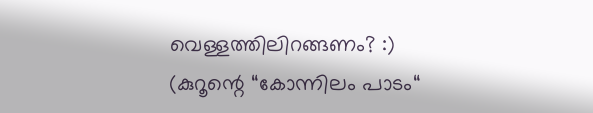വെള്ളത്തിലിറങ്ങണം? :)
(കുറൂന്റെ “കോന്നിലം പാടം“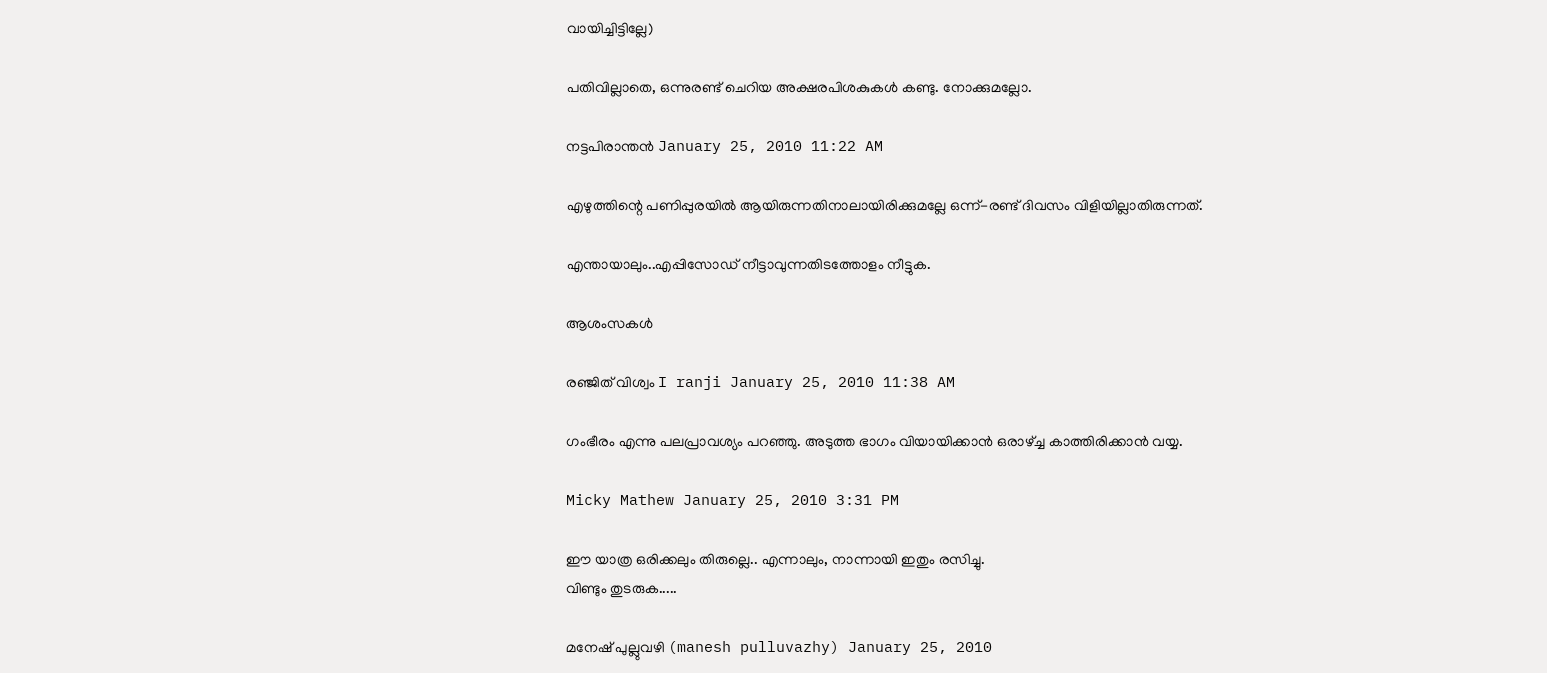വായിച്ചിട്ടില്ലേ)

പതിവില്ലാതെ, ഒന്നുരണ്ട് ചെറിയ അക്ഷരപിശകുകൾ കണ്ടു. നോക്കുമല്ലോ.

നട്ടപിരാന്തന്‍ January 25, 2010 11:22 AM

എഴുത്തിന്റെ പണിപ്പുരയില്‍ ആയിരുന്നതിനാലായിരിക്കുമല്ലേ ഒന്ന്-രണ്ട് ദിവസം വിളിയില്ലാതിരുന്നത്.

എന്തായാലും..എപ്പിസോഡ് നീട്ടാവുന്നതിടത്തോളം നീട്ടുക.

ആശംസകള്‍

രഞ്ജിത് വിശ്വം I ranji January 25, 2010 11:38 AM

ഗംഭീരം എന്നു പലപ്രാവശ്യം പറഞ്ഞു. അടുത്ത ഭാഗം വിയായിക്കാന്‍ ഒരാഴ്ച്ച കാത്തിരിക്കാന്‍ വയ്യ.

Micky Mathew January 25, 2010 3:31 PM

ഈ യാത്ര ഒരിക്കലും തിരുല്ലെ.. എന്നാലും, നാന്നായി ഇതും രസിച്ചു.
വിണ്ടും തുടരുക.....

മനേഷ് പുല്ലുവഴി (manesh pulluvazhy) January 25, 2010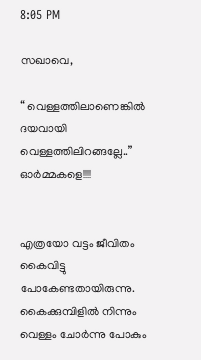8:05 PM

സഖാവെ,

“ വെള്ളത്തിലാണെങ്കില്‍ ദയവായി വെള്ളത്തിലിറങ്ങല്ലേ..” ഓര്‍മ്മകളെ!!!!


എത്രയോ വട്ടം ജീവിതം കൈവിട്ടു പോകേണ്ടതായിരുന്നു. കൈക്കുമ്പിളില്‍ നിന്നും വെള്ളം ചോര്‍ന്നു പോകും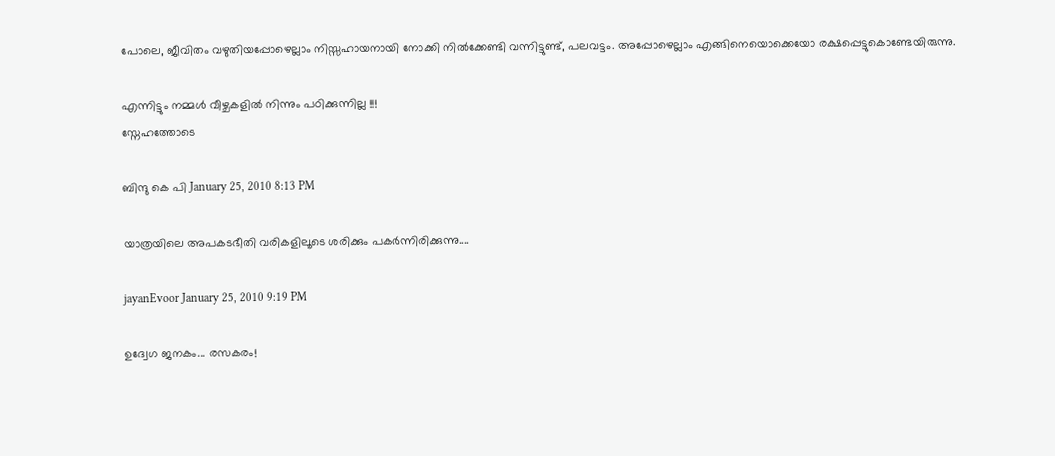പോലെ, ജീവിതം വഴുതിയപ്പോഴെല്ലാം നിസ്സഹായനായി നോക്കി നില്‍ക്കേണ്ടി വന്നിട്ടുണ്ട്, പലവട്ടം. അപ്പോഴെല്ലാം എങ്ങിനെയൊക്കെയോ രക്ഷപ്പെട്ടുകൊണ്ടേയിരുന്നു.

എന്നിട്ടും നമ്മള്‍ വീഴ്ചകളില്‍ നിന്നും പഠിക്കുന്നില്ല !!!
സ്നേഹത്തോടെ

ബിന്ദു കെ പി January 25, 2010 8:13 PM

യാത്രയിലെ അപകടഭീതി വരികളിലൂടെ ശരിക്കും പകർന്നിരിക്കുന്നു....

jayanEvoor January 25, 2010 9:19 PM

ഉദ്വേഗ ജനകം... രസകരം!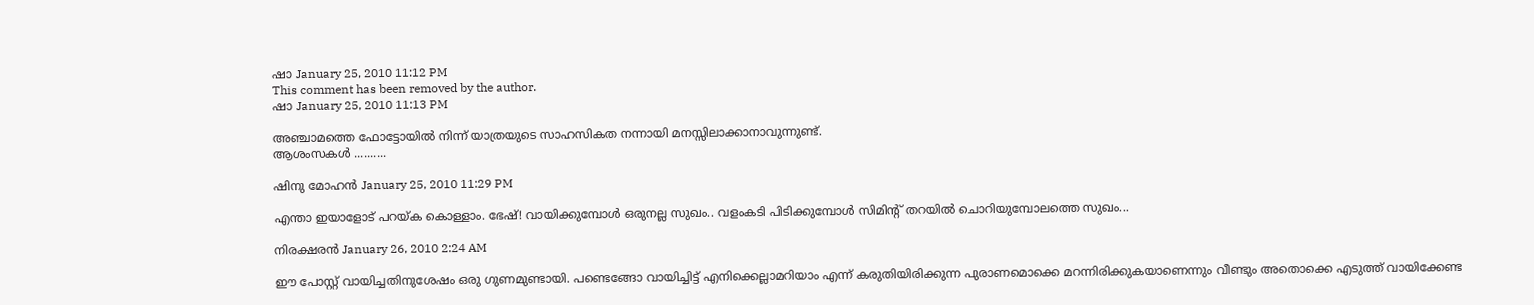ഷാ January 25, 2010 11:12 PM
This comment has been removed by the author.
ഷാ January 25, 2010 11:13 PM

അഞ്ചാമത്തെ ഫോട്ടോയില്‍ നിന്ന് യാത്രയുടെ സാഹസികത നന്നായി മനസ്സിലാക്കാനാവുന്നുണ്ട്.
ആശംസകള്‍ ..........

ഷിനു മോഹന്‍ January 25, 2010 11:29 PM

എന്താ ഇയാളോട് പറയ്ക കൊള്ളാം. ഭേഷ്! വായിക്കുമ്പോള്‍ ഒരുനല്ല സുഖം.. വളംകടി പിടിക്കുമ്പോ‍ള്‍ സിമിന്റ് തറയില്‍ ചൊറിയുമ്പോലത്തെ സുഖം...

നിരക്ഷരന്‍ January 26, 2010 2:24 AM

ഈ പോസ്റ്റ് വായിച്ചതിനുശേഷം ഒരു ഗുണമുണ്ടായി. പണ്ടെങ്ങോ വായിച്ചിട്ട് എനിക്കെല്ലാമറിയാം എന്ന് കരുതിയിരിക്കുന്ന പുരാണമൊക്കെ മറന്നിരിക്കുകയാണെന്നും വീണ്ടും അതൊക്കെ എടുത്ത് വായിക്കേണ്ട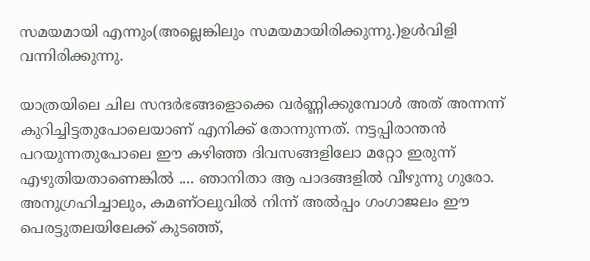സമയമായി എന്നും(അല്ലെങ്കിലും സമയമായിരിക്കുന്നു.)ഉള്‍വിളി വന്നിരിക്കുന്നു.

യാത്രയിലെ ചില സന്ദര്‍ഭങ്ങളൊക്കെ വര്‍ണ്ണിക്കുമ്പോള്‍ അത് അന്നന്ന് കുറിച്ചിട്ടതുപോലെയാണ് എനിക്ക് തോന്നുന്നത്. നട്ടപ്പിരാന്തന്‍ പറയുന്നതുപോലെ ഈ കഴിഞ്ഞ ദിവസങ്ങളിലോ മറ്റോ ഇരുന്ന് എഴുതിയതാണെങ്കില്‍ .... ഞാനിതാ ആ പാദങ്ങളില്‍ വീഴുന്നു ഗുരോ. അനുഗ്രഹിച്ചാലും, കമണ്ഠലുവില്‍ നിന്ന് അല്‍പ്പം ഗംഗാജലം ഈ പെരട്ടുതലയിലേക്ക് കുടഞ്ഞ്,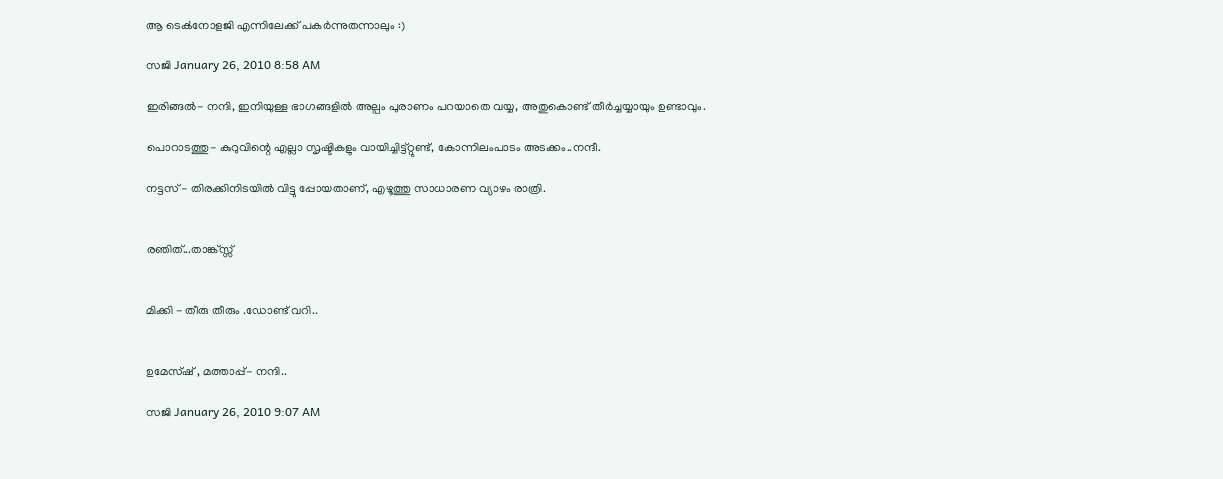ആ ടെക്‍നോളജി എന്നിലേക്ക് പകര്‍ന്നുതന്നാലും :)

സജി January 26, 2010 8:58 AM

ഇരിങ്ങല്‍- നന്ദി, ഇനിയുള്ള ഭാഗങ്ങളില്‍ അല്പം പുരാണം പറയാതെ വയ്യ, അതുകൊണ്ട് തീര്‍ച്ചയ്യായും ഉണ്ടാവും.

പൊറാടത്തു- കുറുവിന്റെ എല്ലാ സൃഷ്ടികളും വായിച്ചിട്ട്റ്റുണ്ട്, കോന്നിലംപാടം അടക്കം..നന്ദീ.

നട്ടസ് - തിരക്കിനിടയില്‍ വിട്ടു പ്പോയതാണ്, എഴൂത്തു സാധാരണ വ്യാഴം രാത്രി.


രഞിത്...താങ്ക്സ്സ്


മിക്കി - തീരു തീരും .ഡോണ്ട് വറി..


ഉമേസ്ഷ് , മത്താപ്പ്- നന്ദി..

സജി January 26, 2010 9:07 AM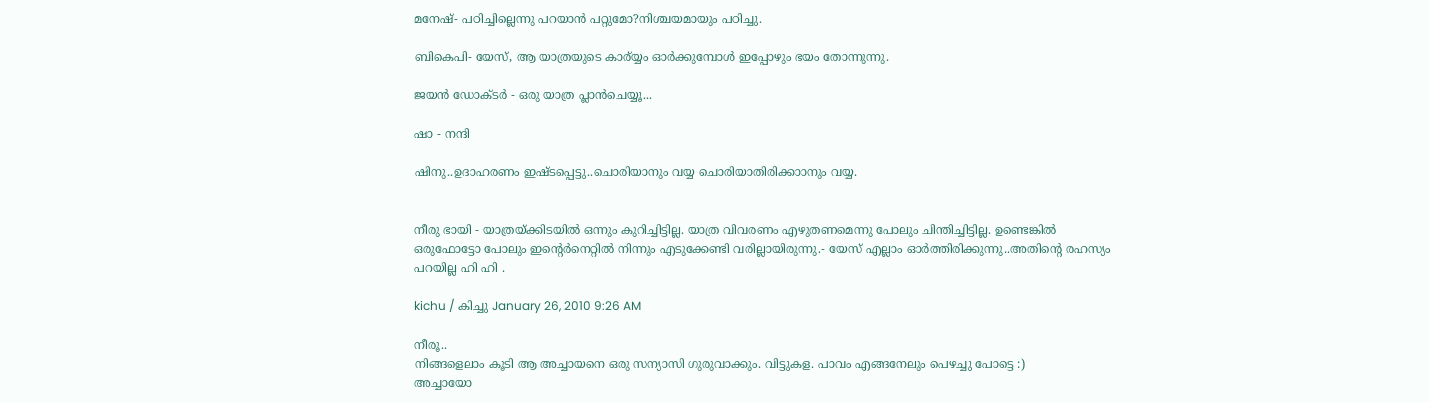മനേഷ്- പഠിച്ചില്ലെന്നു പറയാന്‍ പറ്റുമോ?നിശ്ചയമായും പഠിച്ചു.

ബികെപി- യേസ്, ആ യാത്രയുടെ കാര്യ്യം ഓര്‍ക്കുമ്പോള്‍ ഇപ്പോഴും ഭയം തോന്നുന്നു.

ജയന്‍ ഡോക്ടര്‍ - ഒരു യാത്ര പ്ലാന്‍ചെയ്യൂ...

ഷാ - നന്ദി

ഷിനു..ഉദാഹരണം ഇഷ്ടപ്പെട്ടു..ചൊരിയാനും വയ്യ ചൊരിയാതിരിക്കാ‍ാനും വയ്യ.


നീരു ഭായി - യാത്രയ്ക്കിടയില്‍ ഒന്നും കുറിച്ചിട്ടില്ല. യാത്ര വിവരണം എഴുതണമെന്നു പോലും ചിന്തിച്ചിട്ടില്ല. ഉണ്ടെങ്കില്‍ ഒരുഫോട്ടോ പോലും ഇന്റെര്‍നെറ്റില്‍ നിന്നും എടുക്കേണ്ടി വരില്ലായിരുന്നു.- യേസ് എല്ലാം ഓര്‍ത്തിരിക്കുന്നു..അതിന്റെ രഹസ്യം പറയില്ല ഹി ഹി .

kichu / കിച്ചു January 26, 2010 9:26 AM

നീരൂ..
നിങ്ങളെലാം കൂടി ആ അച്ചായനെ ഒരു സന്യാസി ഗുരുവാക്കും. വിട്ടുകള. പാവം എങ്ങനേലും പെഴച്ചു പോട്ടെ :)
അച്ചായോ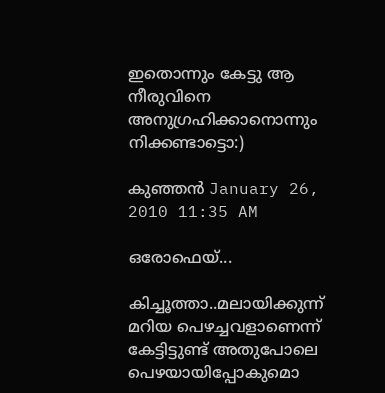ഇതൊന്നും കേട്ടു ആ നീരുവിനെ അനുഗ്രഹിക്കാനൊന്നും നിക്കണ്ടാട്ടൊ:)

കുഞ്ഞൻ January 26, 2010 11:35 AM

ഒരോഫെയ്...

കിച്ചൂത്താ..മലായിക്കുന്ന് മറിയ പെഴച്ചവളാണെന്ന് കേട്ടിട്ടുണ്ട് അതുപോലെ പെഴയായിപ്പോകുമൊ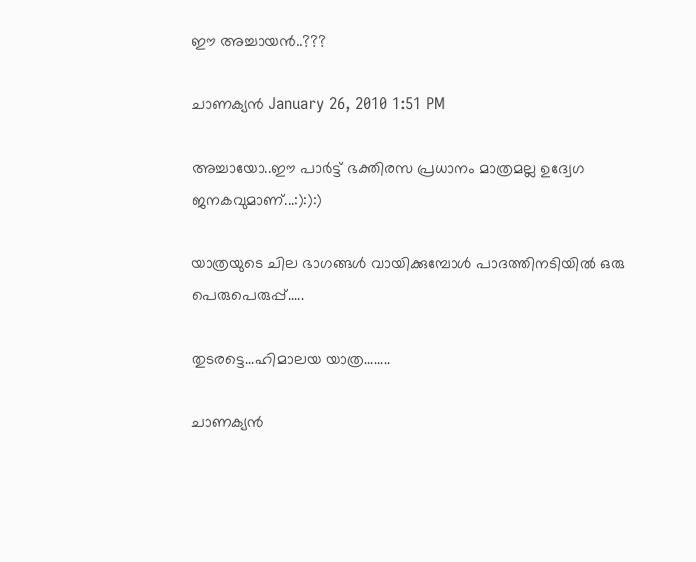ഈ അച്ചായൻ..???

ചാണക്യന്‍ January 26, 2010 1:51 PM

അച്ചായോ..ഈ പാർട്ട് ഭക്തിരസ പ്രധാനം മാത്രമല്ല ഉദ്വേഗ ജനകവുമാണ്...:):):)

യാത്രയുടെ ചില ഭാഗങ്ങൾ വായിക്കുമ്പോൾ പാദത്തിനടിയിൽ ഒരു പെരുപെരുപ്പ്.....

തുടരട്ടെ...ഹിമാലയ യാത്ര........

ചാണക്യന്‍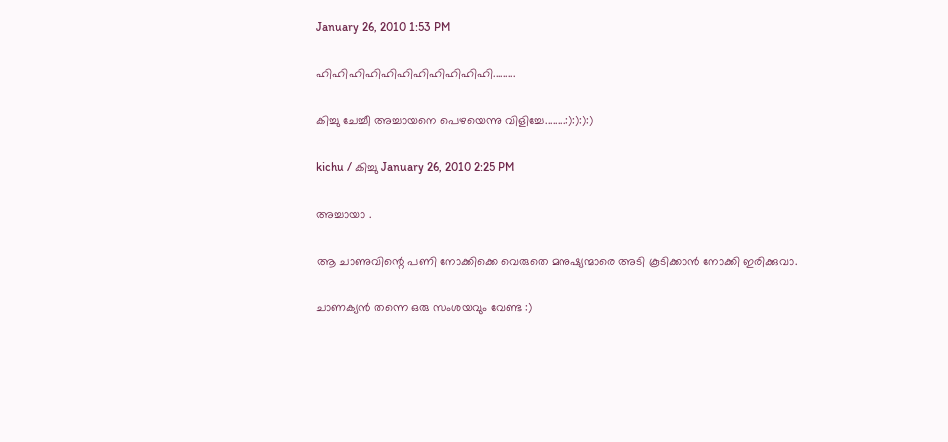January 26, 2010 1:53 PM

ഹിഹിഹിഹിഹിഹിഹിഹിഹിഹിഹി.........

കിച്ചു ചേച്ചീ അച്ചായനെ പെഴയെന്നു വിളിച്ചേ........:):):):)

kichu / കിച്ചു January 26, 2010 2:25 PM

അച്ചായാ .

ആ ചാണുവിന്റെ പണി നോക്കിക്കെ വെരുതെ മനുഷ്യന്മാരെ അടി കൂടിക്കാന്‍ നോക്കി ഇരിക്കുവാ.

ചാണക്യന്‍ തന്നെ ഒരു സംശയവും വേണ്ട :)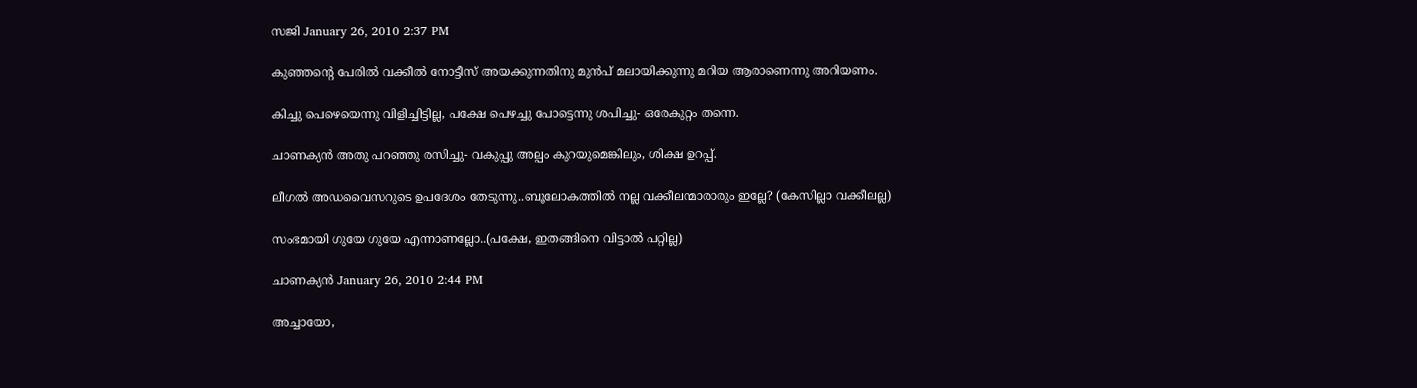സജി January 26, 2010 2:37 PM

കുഞ്ഞന്റെ പേരില്‍ വക്കീല്‍ നോട്ടീസ് അയക്കുന്നതിനു മുന്‍പ് മലായിക്കുന്നു മറിയ ആരാണെന്നു അറിയണം.

കിച്ചു പെഴെയെന്നു വിളിച്ചിട്ടില്ല, പക്ഷേ പെഴച്ചു പോട്ടെന്നു ശപിച്ചു- ഒരേകുറ്റം തന്നെ.

ചാണക്യന്‍ അതു പറഞ്ഞു രസിച്ചു- വകുപ്പു അല്പം കുറയുമെങ്കിലും, ശിക്ഷ ഉറപ്പ്.

ലീഗല്‍ അഡവൈസറുടെ ഉപദേശം തേടുന്നു..ബൂലോകത്തില്‍ നല്ല വക്കീലന്മാരാരും ഇല്ലേ? (കേസില്ലാ വക്കീലല്ല)

സംഭമായി ഗുയേ ഗുയേ എന്നാണല്ലോ..(പക്ഷേ, ഇതങ്ങിനെ വിട്ടാല്‍ പറ്റില്ല)

ചാണക്യന്‍ January 26, 2010 2:44 PM

അച്ചായോ,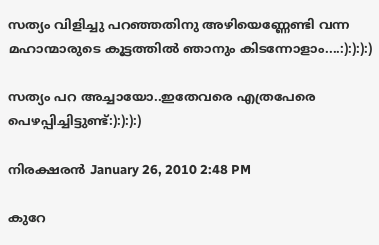സത്യം വിളിച്ചു പറഞ്ഞതിനു അഴിയെണ്ണേണ്ടി വന്ന മഹാന്മാരുടെ കൂട്ടത്തിൽ ഞാനും കിടന്നോളാം....:):):):)

സത്യം പറ അച്ചായോ..ഇതേവരെ എത്രപേരെ പെഴപ്പിച്ചിട്ടുണ്ട്:):):):)

നിരക്ഷരന്‍ January 26, 2010 2:48 PM

കുറേ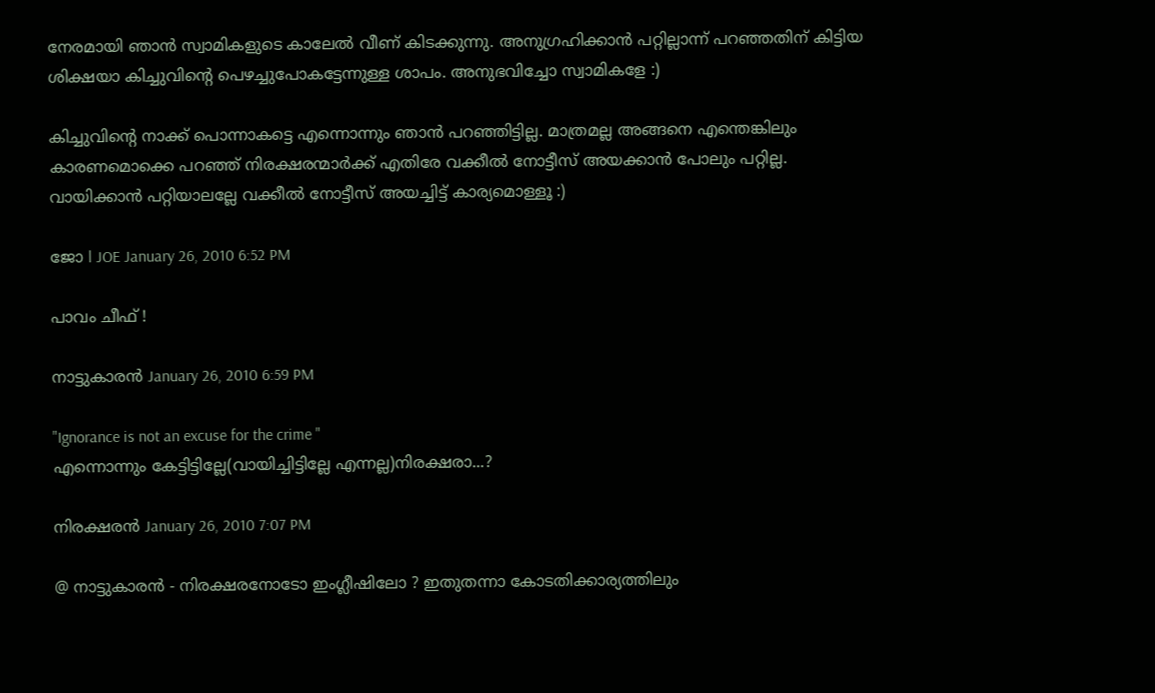നേരമായി ഞാന്‍ സ്വാമികളുടെ കാലേല്‍ വീണ് കിടക്കുന്നു. അനുഗ്രഹിക്കാന്‍ പറ്റില്ലാന്ന് പറഞ്ഞതിന് കിട്ടിയ ശിക്ഷയാ കിച്ചുവിന്റെ പെഴച്ചുപോകട്ടേന്നുള്ള ശാപം. അനുഭവിച്ചോ സ്വാമികളേ :)

കിച്ചുവിന്റെ നാക്ക് പൊന്നാകട്ടെ എന്നൊന്നും ഞാന്‍ പറഞ്ഞിട്ടില്ല. മാത്രമല്ല അങ്ങനെ എന്തെങ്കിലും കാരണമൊക്കെ പറഞ്ഞ് നിരക്ഷരന്മാര്‍ക്ക് എതിരേ വക്കീല്‍ നോട്ടീസ് അയക്കാന്‍ പോലും പറ്റില്ല. വായിക്കാന്‍ പറ്റിയാലല്ലേ വക്കീല്‍ നോട്ടീസ് അയച്ചിട്ട് കാര്യമൊള്ളൂ :)

ജോ l JOE January 26, 2010 6:52 PM

പാവം ചീഫ് !

നാട്ടുകാരന്‍ January 26, 2010 6:59 PM

"Ignorance is not an excuse for the crime "
എന്നൊന്നും കേട്ടിട്ടില്ലേ(വായിച്ചിട്ടില്ലേ എന്നല്ല)നിരക്ഷരാ...?

നിരക്ഷരന്‍ January 26, 2010 7:07 PM

@ നാട്ടുകാരന്‍ - നിരക്ഷരനോടോ ഇംഗ്ലീഷിലോ ? ഇതുതന്നാ കോടതിക്കാര്യത്തിലും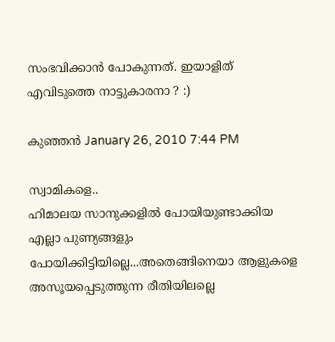സംഭവിക്കാന്‍ പോകുന്നത്. ഇയാളിത് എവിടുത്തെ നാട്ടുകാരനാ ? :)

കുഞ്ഞൻ January 26, 2010 7:44 PM

സ്വാമികളെ..
ഹിമാലയ സാനുക്കളിൽ പോയിയുണ്ടാക്കിയ എല്ലാ പുണ്യങ്ങളും പോയിക്കിട്ടിയില്ലെ...അതെങ്ങിനെയാ ആളുകളെ അസൂയപ്പെടുത്തുന്ന രീതിയിലല്ലെ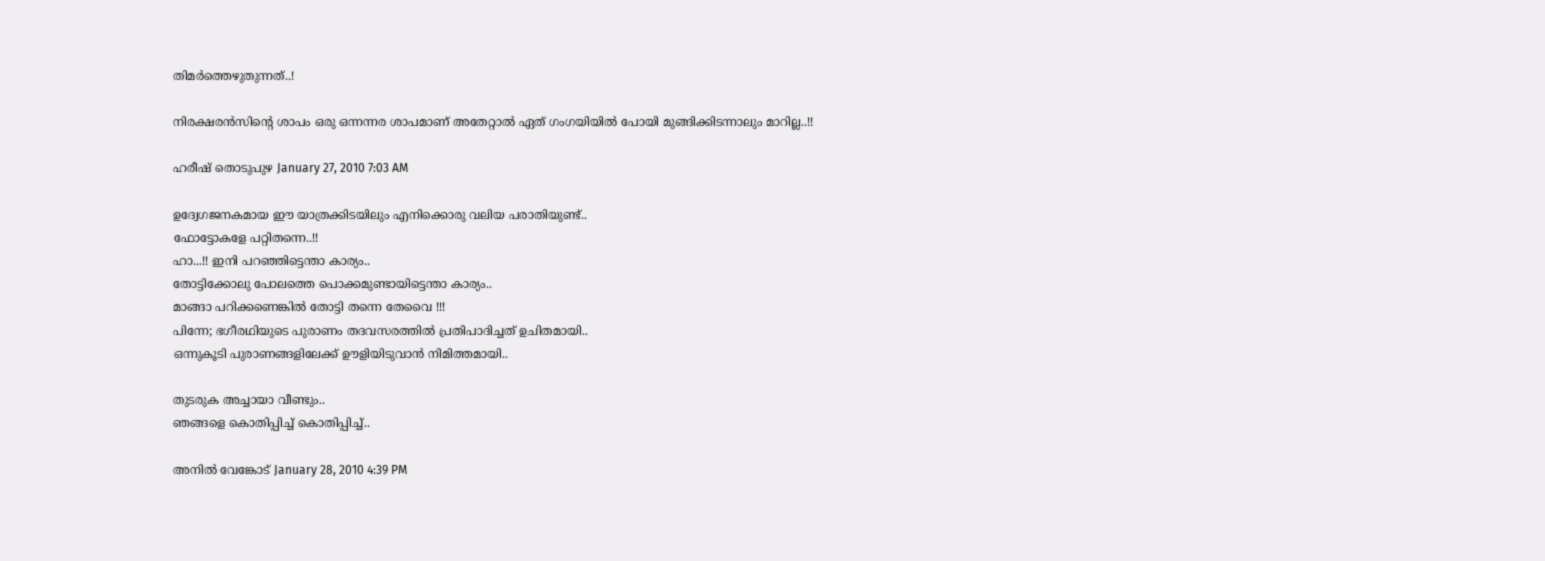തിമർത്തെഴുതുന്നത്..!

നിരക്ഷരൻസിന്റെ ശാപം ഒരു ഒന്നന്നര ശാപമാണ് അതേറ്റാൽ ഏത് ഗംഗയിയിൽ പോയി മുങ്ങിക്കിടന്നാലും മാറില്ല..!!

ഹരീഷ് തൊടുപുഴ January 27, 2010 7:03 AM

ഉദ്വേഗജനകമായ ഈ യാത്രക്കിടയിലും എനിക്കൊരു വലിയ പരാതിയുണ്ട്..
ഫോട്ടോകളേ പറ്റിതന്നെ..!!
ഹാ...!! ഇനി പറഞ്ഞിട്ടെന്താ കാര്യം..
തോട്ടിക്കോലു പോലത്തെ പൊക്കമുണ്ടായിട്ടെന്താ കാര്യം..
മാങ്ങാ പറിക്കണെങ്കില്‍ തോട്ടി തന്നെ തേവൈ !!!
പിന്നേ; ഭഗീരഥിയുടെ പുരാണം തദവസരത്തില്‍ പ്രതിപാദിച്ചത് ഉചിതമായി..
ഒന്നുകൂടി പുരാണങ്ങളിലേക്ക് ഊളിയിടുവാന്‍ നിമിത്തമായി..

തുടരുക അച്ചായാ വീണ്ടും..
ഞങ്ങളെ കൊതിപ്പിച്ച് കൊതിപ്പിച്ച്..

അനില്‍ വേങ്കോട്‌ January 28, 2010 4:39 PM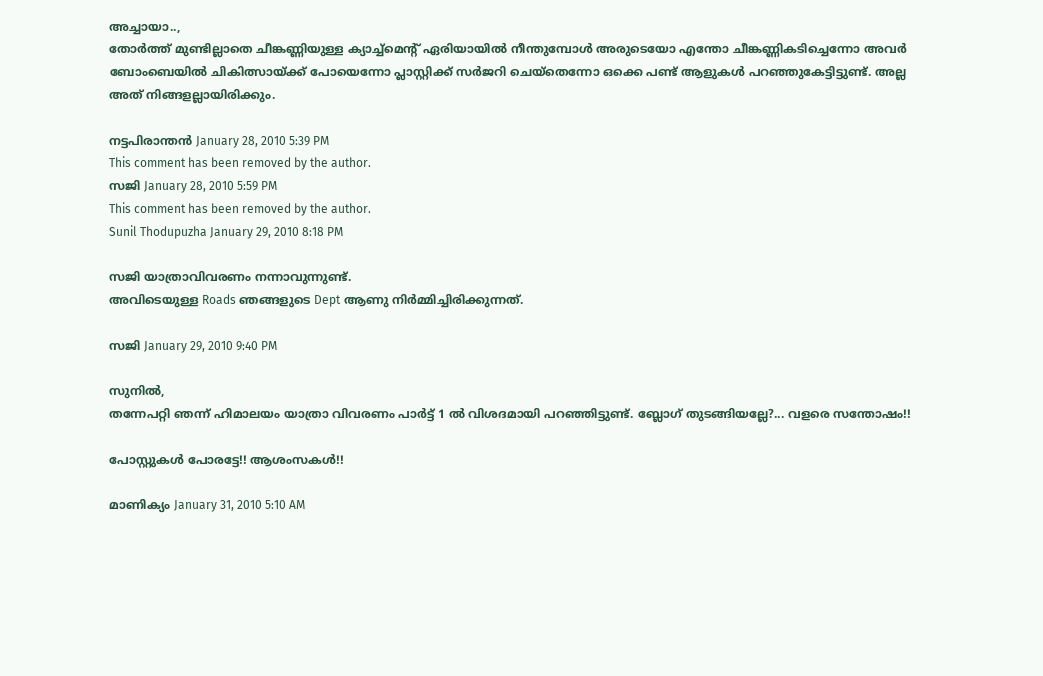അച്ചായാ..,
തോർത്ത് മുണ്ടില്ലാതെ ചീങ്കണ്ണിയുള്ള ക്യാച്ച്മെന്റ് ഏരിയായിൽ നീന്തുമ്പോൾ അരുടെയോ എന്തോ ചീങ്കണ്ണികടിച്ചെന്നോ അവർ ബോംബെയിൽ ചികിത്സായ്ക്ക് പോയെന്നോ പ്ലാസ്റ്റിക്ക് സർജറി ചെയ്തെന്നോ ഒക്കെ പണ്ട് ആളുകൾ പറഞ്ഞുകേട്ടിട്ടുണ്ട്. അല്ല അത് നിങ്ങളല്ലായിരിക്കും.

നട്ടപിരാന്തന്‍ January 28, 2010 5:39 PM
This comment has been removed by the author.
സജി January 28, 2010 5:59 PM
This comment has been removed by the author.
Sunil Thodupuzha January 29, 2010 8:18 PM

സജി യാത്രാവിവരണം നന്നാവുന്നുണ്ട്.
അവിടെയുള്ള Roads ഞങ്ങളുടെ Dept ആണു നിര്‍മ്മിച്ചിരിക്കുന്നത്.

സജി January 29, 2010 9:40 PM

സുനില്‍,
തന്നേപറ്റി ഞന്ന് ഹിമാലയം യാത്രാ വിവരണം പാര്‍ട്ട് 1 ല്‍ വിശദമായി പറഞ്ഞിട്ടുണ്ട്. ബ്ലോഗ് തുടങ്ങിയല്ലേ?... വളരെ സന്തോഷം!!

പോസ്റ്റുകള്‍ പോരട്ടേ!! ആശംസകള്‍!!

മാണിക്യം January 31, 2010 5:10 AM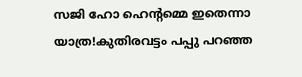സജി ഹോ ഹെന്റമ്മെ ഇതെന്നാ യാത്ര!കുതിരവട്ടം പപ്പു പറഞ്ഞ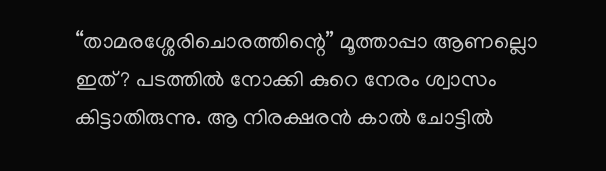“താമരശ്ശേരിചൊരത്തിന്റെ” മൂത്താപ്പാ ആണല്ലൊ ഇത്? പടത്തില്‍ നോക്കി കുറെ നേരം ശ്വാസം കിട്ടാതിരുന്നു. ആ നിരക്ഷരന്‍ കാല്‍ ചോട്ടില്‍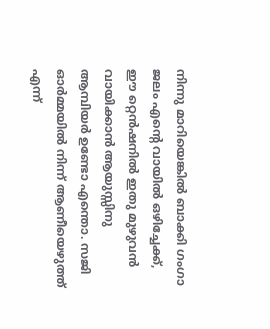നിന്നു മാറിയെങ്കില്‍ ബാക്കി ഗംഗാ ജലം എന്റെ വായില്‍ ഒഴിച്ചേക്ക്, ഈ റ്റെന്‍ഷനില്‍ ഇതു മുഴുവന്‍ വായിക്കാന്‍ ആയുസ്സിനു ആമ്പിയര്‍ ഉണ്ടോ എന്തൊ. സജി ഓര്‍മ്മയില്‍ നിന്ന് ആണീയെഴുത്ത് എന്ന്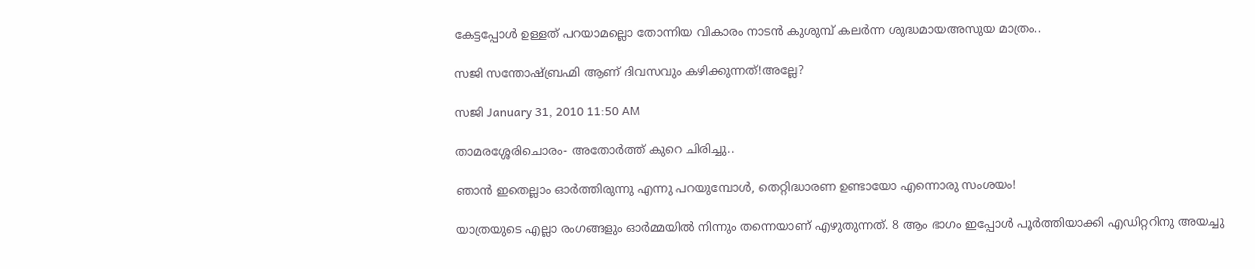കേട്ടപ്പോള്‍ ഉള്ളത് പറയാമല്ലൊ തോന്നിയ വികാരം നാടന്‍ കുശുമ്പ് കലര്‍ന്ന ശുദ്ധമായഅസുയ മാത്രം..

സജി സന്തോഷ്ബ്രഹ്മി ആണ് ദിവസവും കഴിക്കുന്നത്!അല്ലേ?

സജി January 31, 2010 11:50 AM

താമരശ്ശേരിചൊരം- അതോര്‍ത്ത് കുറെ ചിരിച്ചു..

ഞാന്‍ ഇതെല്ലാം ഓര്‍ത്തിരുന്നു എന്നു പറയുമ്പോള്‍, തെറ്റിദ്ധാരണ ഉണ്ടായോ എന്നൊരു സംശയം!

യാത്രയുടെ എല്ലാ രംഗങ്ങളും ഓര്‍മ്മയില്‍ നിന്നും തന്നെയാണ് എഴുതുന്നത്. 8 ആം ഭാഗം ഇപ്പോള്‍ പൂര്‍ത്തിയാക്കി എഡിറ്ററിനു അയച്ചു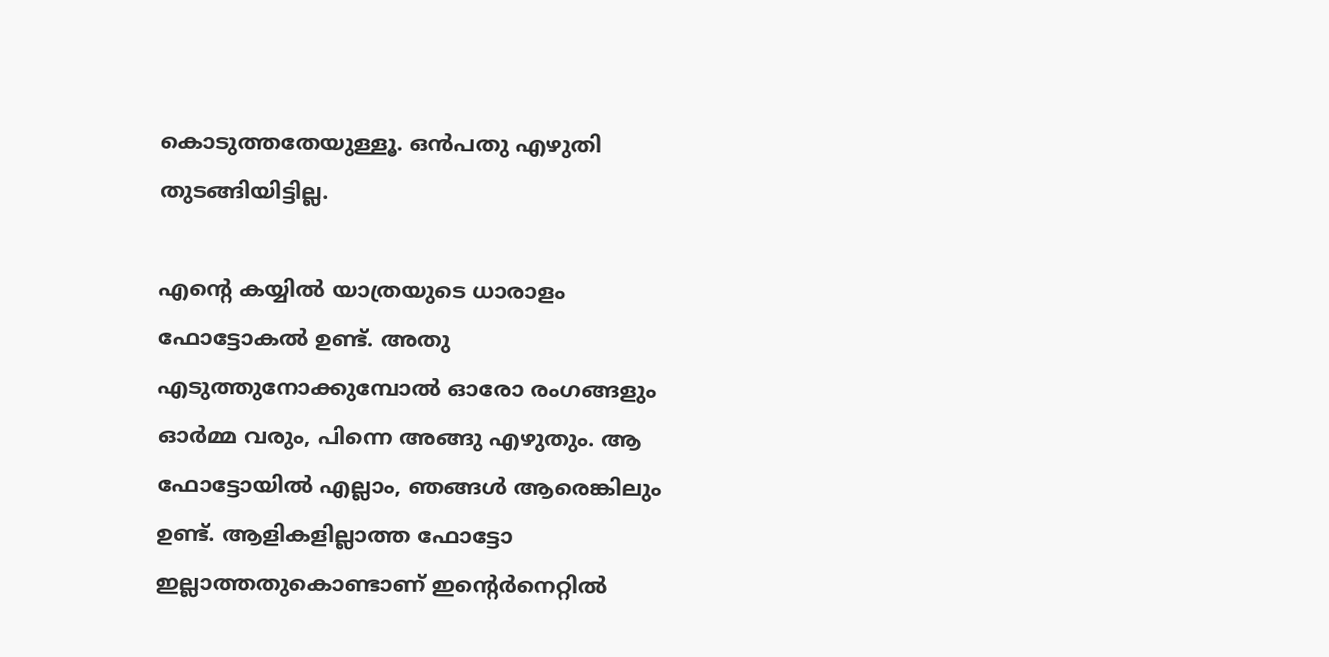കൊടുത്തതേയുള്ളൂ. ഒന്‍പതു എഴുതി തുടങ്ങിയിട്ടില്ല.

എന്റെ കയ്യില്‍ യാത്രയുടെ ധാരാളം ഫോട്ടോകല്‍ ഉണ്ട്. അതു എടുത്തുനോക്കുമ്പോല്‍ ഓരോ രംഗങ്ങളും ഓര്‍മ്മ വരും, പിന്നെ അങ്ങു എഴുതും. ആ ഫോട്ടോയില്‍ എല്ലാം, ഞങ്ങള്‍ ആരെങ്കിലും ഉണ്ട്. ആളികളില്ലാത്ത ഫോട്ടോ ഇല്ലാത്തതുകൊണ്ടാണ് ഇന്റെര്‍നെറ്റില്‍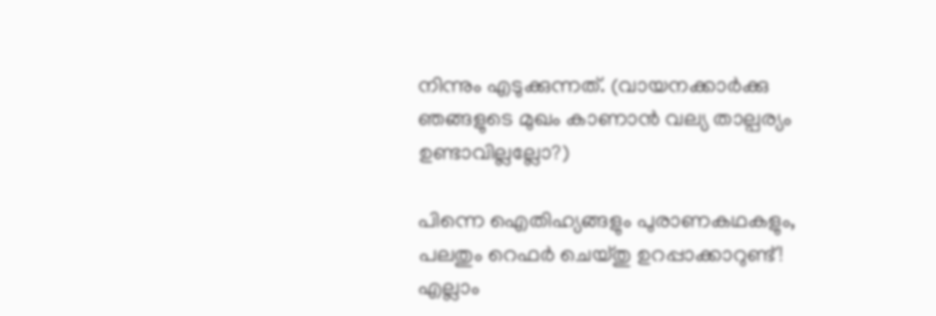നിന്നും എടുക്കുന്നത്. (വായനക്കാര്‍ക്കു ഞങ്ങളുടെ മുഖം കാണാന്‍ വല്യ താല്പര്യം ഉണ്ടാവില്ലല്ലോ?)

പിന്നെ ഐതിഹ്യങ്ങളും പുരാ‍ണകഥകളും, പലതും റെഫര്‍ ചെയ്തു ഉറപ്പാക്കാറുണ്ട്! എല്ലാം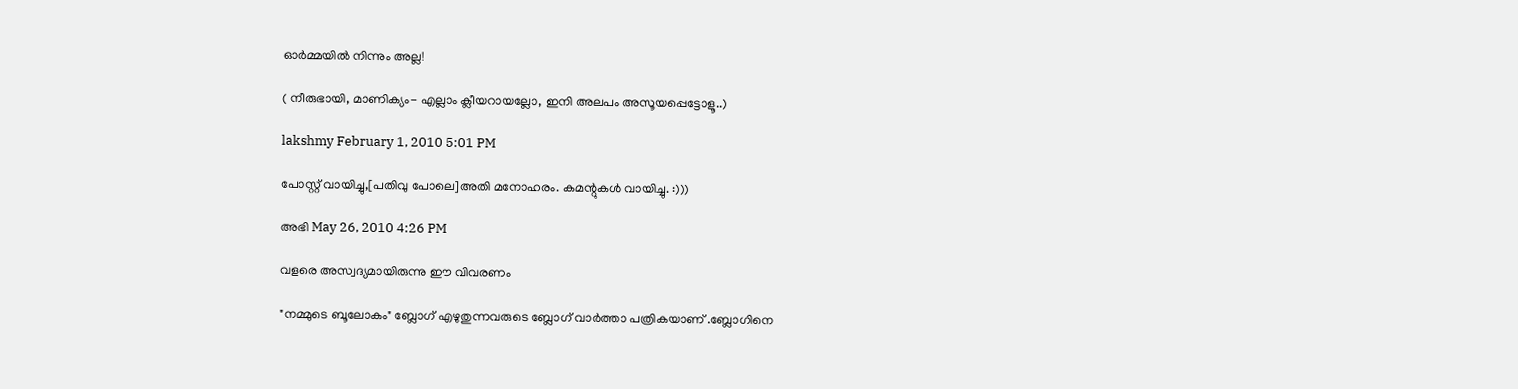ഓര്‍മ്മയില്‍ നിന്നും അല്ല!

( നീരുഭായി, മാണിക്യം- എല്ലാം ക്ലീയറായല്ലോ, ഇനി അലപം അസൂയപ്പെട്ടോളൂ..)

lakshmy February 1, 2010 5:01 PM

പോസ്റ്റ് വായിച്ചു,[പതിവു പോലെ]അതി മനോഹരം. കമന്റുകൾ വായിച്ചു. :)))

അഭി May 26, 2010 4:26 PM

വളരെ അസ്വദ്യമായിരുന്നു ഈ വിവരണം

"നമ്മുടെ ബൂലോകം" ബ്ലോഗ്‌ എഴുതുന്നവരുടെ ബ്ലോഗ്‌ വാര്‍ത്താ പത്രികയാണ് .ബ്ലോഗിനെ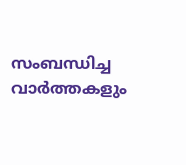സംബന്ധിച്ച വാര്‍ത്തകളും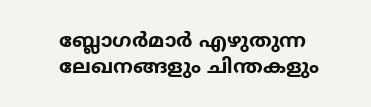ബ്ലോഗര്‍മാര്‍ എഴുതുന്ന ലേഖനങ്ങളും ചിന്തകളും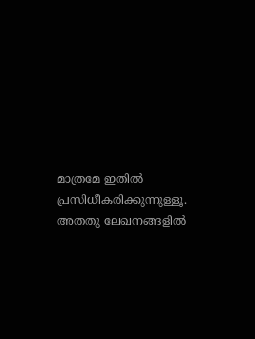മാത്രമേ ഇതില്‍ പ്രസിധീകരിക്കുന്നുള്ളൂ. അതതു ലേഖനങ്ങളില്‍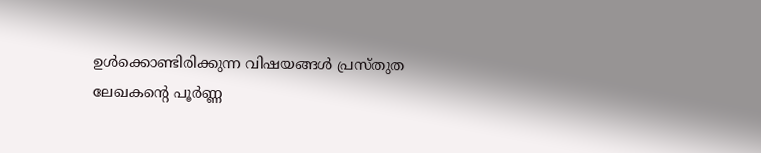ഉള്‍ക്കൊണ്ടിരിക്കുന്ന വിഷയങ്ങള്‍ പ്രസ്തുത ലേഖകന്റെ പൂര്‍ണ്ണ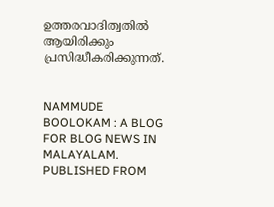ഉത്തരവാദിത്വതില്‍ ആയിരിക്കും പ്രസിദ്ധീകരിക്കുന്നത്.


NAMMUDE BOOLOKAM : A BLOG FOR BLOG NEWS IN MALAYALAM. PUBLISHED FROM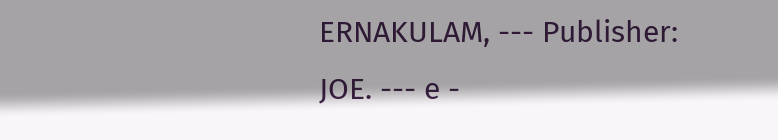ERNAKULAM, --- Publisher: JOE. --- e -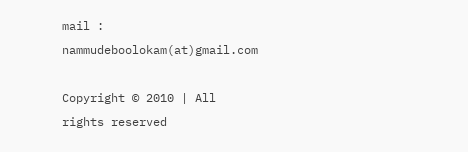mail : nammudeboolokam(at)gmail.com

Copyright © 2010 | All rights reserved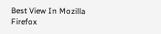Best View In Mozilla Firefox